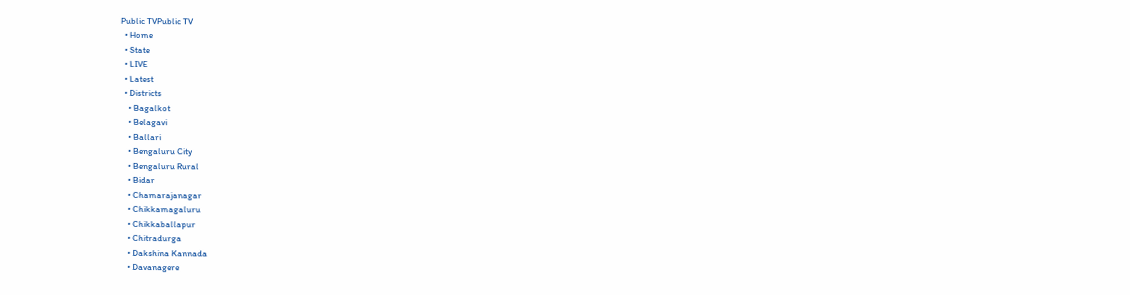Public TVPublic TV
  • Home
  • State
  • LIVE
  • Latest
  • Districts
    • Bagalkot
    • Belagavi
    • Ballari
    • Bengaluru City
    • Bengaluru Rural
    • Bidar
    • Chamarajanagar
    • Chikkamagaluru
    • Chikkaballapur
    • Chitradurga
    • Dakshina Kannada
    • Davanagere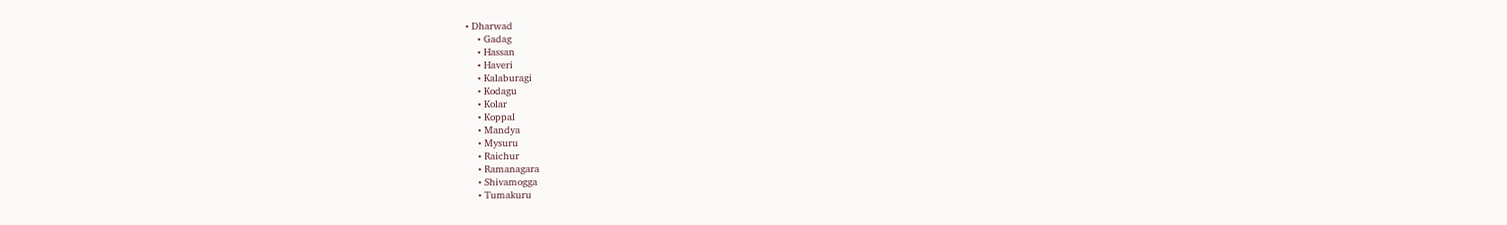• Dharwad
    • Gadag
    • Hassan
    • Haveri
    • Kalaburagi
    • Kodagu
    • Kolar
    • Koppal
    • Mandya
    • Mysuru
    • Raichur
    • Ramanagara
    • Shivamogga
    • Tumakuru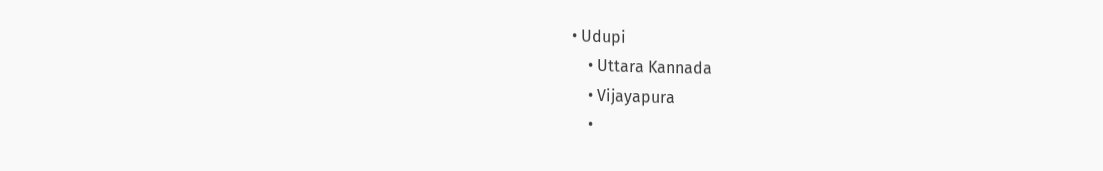• Udupi
    • Uttara Kannada
    • Vijayapura
    •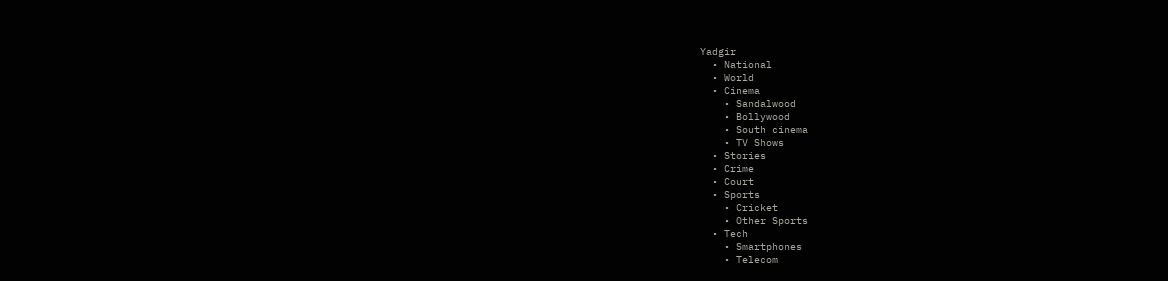Yadgir
  • National
  • World
  • Cinema
    • Sandalwood
    • Bollywood
    • South cinema
    • TV Shows
  • Stories
  • Crime
  • Court
  • Sports
    • Cricket
    • Other Sports
  • Tech
    • Smartphones
    • Telecom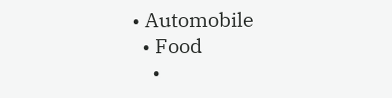• Automobile
  • Food
    •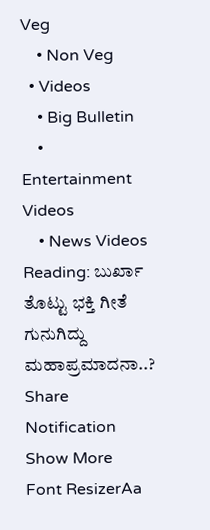Veg
    • Non Veg
  • Videos
    • Big Bulletin
    • Entertainment Videos
    • News Videos
Reading: ಬುರ್ಖಾ ತೊಟ್ಟು ಭಕ್ತಿ ಗೀತೆ ಗುನುಗಿದ್ದು ಮಹಾಪ್ರಮಾದನಾ..?
Share
Notification Show More
Font ResizerAa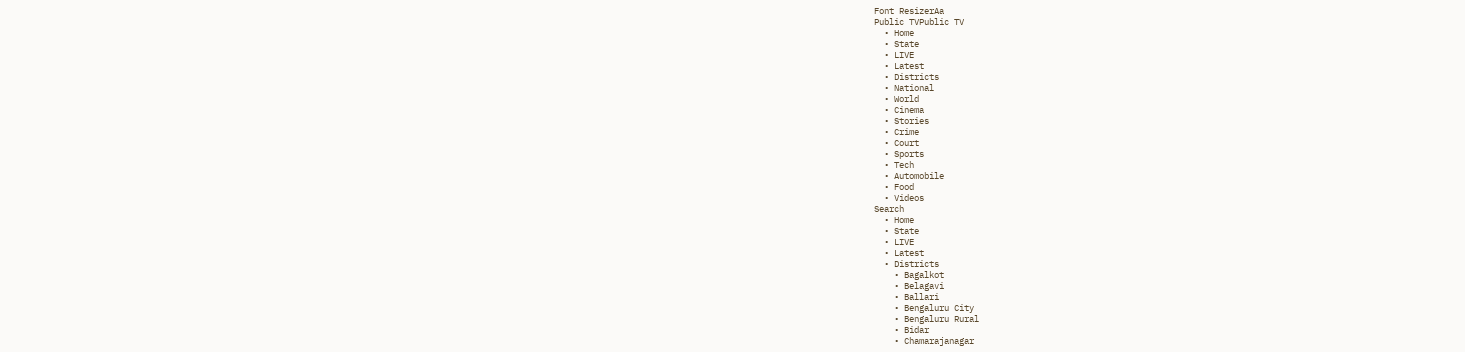Font ResizerAa
Public TVPublic TV
  • Home
  • State
  • LIVE
  • Latest
  • Districts
  • National
  • World
  • Cinema
  • Stories
  • Crime
  • Court
  • Sports
  • Tech
  • Automobile
  • Food
  • Videos
Search
  • Home
  • State
  • LIVE
  • Latest
  • Districts
    • Bagalkot
    • Belagavi
    • Ballari
    • Bengaluru City
    • Bengaluru Rural
    • Bidar
    • Chamarajanagar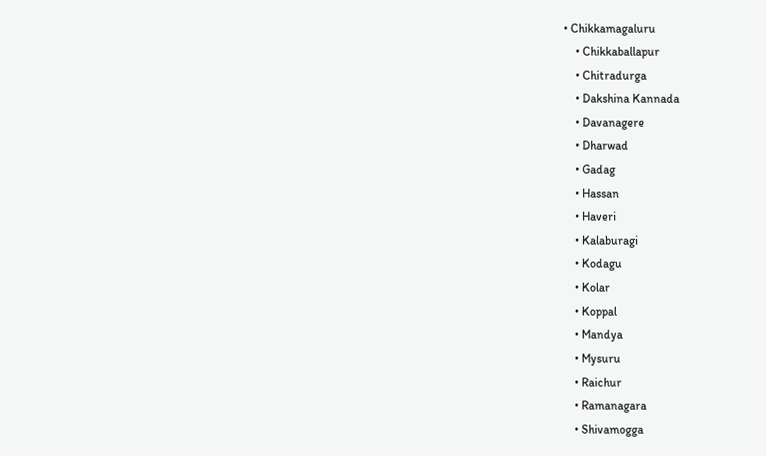• Chikkamagaluru
    • Chikkaballapur
    • Chitradurga
    • Dakshina Kannada
    • Davanagere
    • Dharwad
    • Gadag
    • Hassan
    • Haveri
    • Kalaburagi
    • Kodagu
    • Kolar
    • Koppal
    • Mandya
    • Mysuru
    • Raichur
    • Ramanagara
    • Shivamogga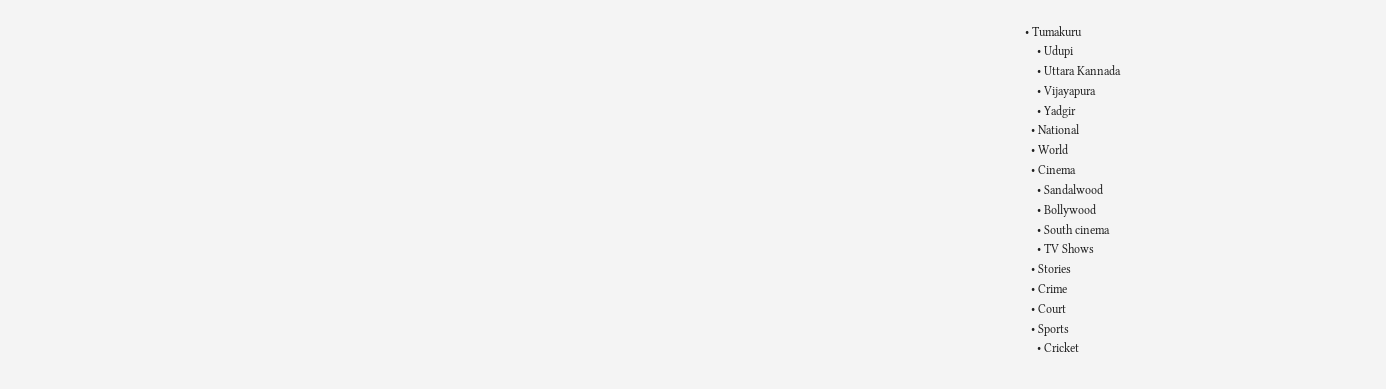• Tumakuru
    • Udupi
    • Uttara Kannada
    • Vijayapura
    • Yadgir
  • National
  • World
  • Cinema
    • Sandalwood
    • Bollywood
    • South cinema
    • TV Shows
  • Stories
  • Crime
  • Court
  • Sports
    • Cricket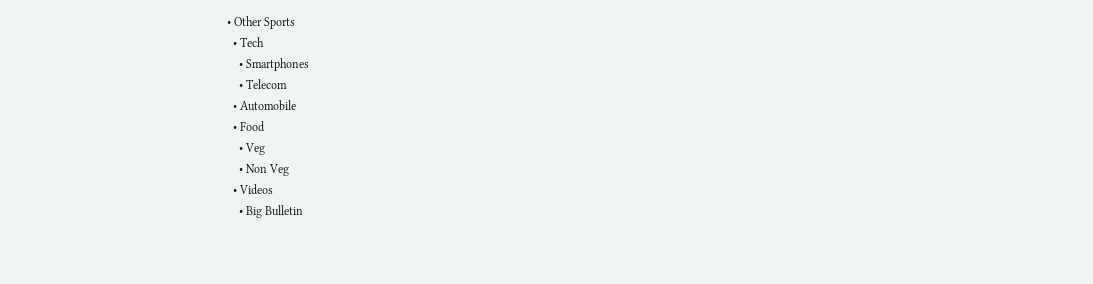• Other Sports
  • Tech
    • Smartphones
    • Telecom
  • Automobile
  • Food
    • Veg
    • Non Veg
  • Videos
    • Big Bulletin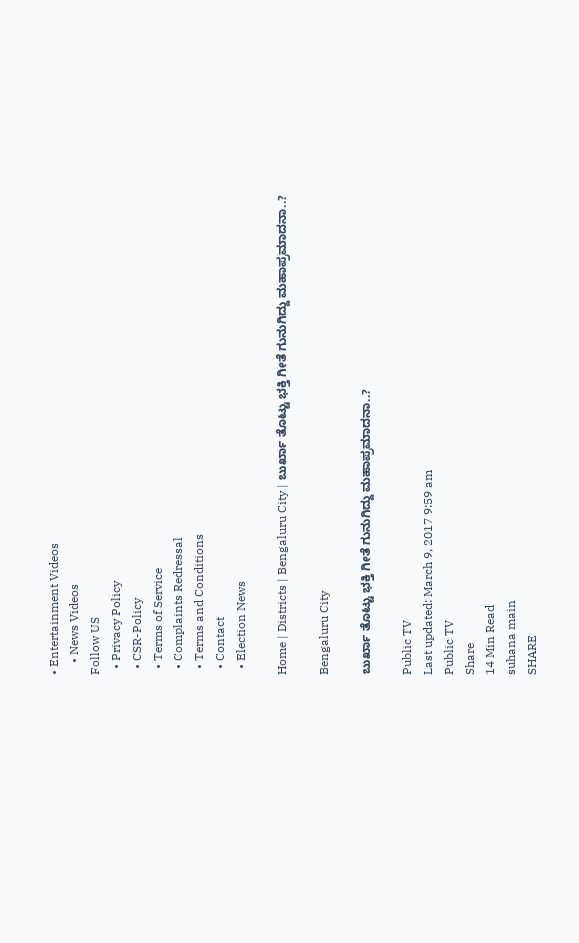• Entertainment Videos
    • News Videos
Follow US
  • Privacy Policy
  • CSR-Policy
  • Terms of Service
  • Complaints Redressal
  • Terms and Conditions
  • Contact
  • Election News

Home | Districts | Bengaluru City | ಬುರ್ಖಾ ತೊಟ್ಟು ಭಕ್ತಿ ಗೀತೆ ಗುನುಗಿದ್ದು ಮಹಾಪ್ರಮಾದನಾ..?

Bengaluru City

ಬುರ್ಖಾ ತೊಟ್ಟು ಭಕ್ತಿ ಗೀತೆ ಗುನುಗಿದ್ದು ಮಹಾಪ್ರಮಾದನಾ..?

Public TV
Last updated: March 9, 2017 9:59 am
Public TV
Share
14 Min Read
suhana main
SHARE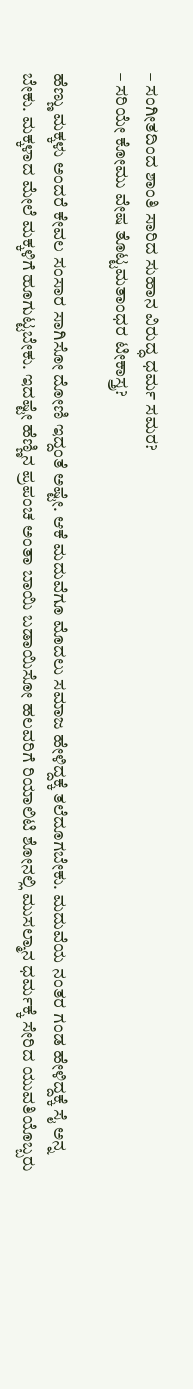– ಸಂಗೀತದಿಂದ ಶಾಂತಿ ಸಾರಿದ ಸುಹಾನ ವಿರುದ್ಧ ಧರ್ಮ ಸಮರ?
– ಸರಿಯೇ ಕೋಮು ವೇಷ ತೊಟ್ಟಮತಾಂಧರ ಟೀಕಾಸ್ತ್ರ?

ಹೆಣ್ಣು ಮಕ್ಕಳು ಅಂದರೆ ಕೇವಲ ಸಂಸಾರ ಸಾಗಿಸೋ ದೋಣಿ ಇದ್ದಂತೆ ಅಷ್ಟೇ. ಆಕೆ ಮದುವೆಗೂ ಮೊದಲು ಸಮಾಜ ಹೇಳಿದ್ದಕ್ಕೆ ತಲೆದೂಗಬೇಕು. ಮದುವೆಯ ನಂತರ ಗಂಡ ಹೇಳಿದ್ದಕ್ಕೆ ಸೈ ಅನ್ನ ಬೇಕು. ಮಕ್ಕಳಾದ ಮೇಲೆ ಮಕ್ಕಳಿಗೆ ಹೂಗುಟ್ಟಬೇಕು. ಇದಷ್ಟೇ ಹೆಣ್ಣಿನ ಪ್ರಪಂಚ ಅಂತಾ ಬಾಯಿ ಬಡಾಯಿಸೋ ಹಲವರಿಗೆ ರಿಯಾಲಿಟಿ ಶೋನಲ್ಲಿ ಮುಸಲ್ಮಾನ ಧರ್ಮಕ್ಕೆ ಸೇರಿದ ಯುವತಿಯೊಬ್ಬರು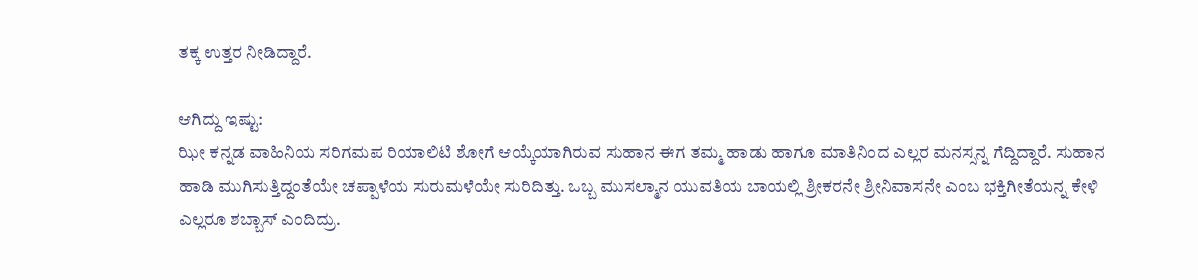ತಕ್ಕ ಉತ್ತರ ನೀಡಿದ್ದಾರೆ.

ಆಗಿದ್ದು ಇಷ್ಟು:
ಝೀ ಕನ್ನಡ ವಾಹಿನಿಯ ಸರಿಗಮಪ ರಿಯಾಲಿಟಿ ಶೋಗೆ ಆಯ್ಕೆಯಾಗಿರುವ ಸುಹಾನ ಈಗ ತಮ್ಮ ಹಾಡು ಹಾಗೂ ಮಾತಿನಿಂದ ಎಲ್ಲರ ಮನಸ್ಸನ್ನ ಗೆದ್ದಿದ್ದಾರೆ. ಸುಹಾನ ಹಾಡಿ ಮುಗಿಸುತ್ತಿದ್ದಂತೆಯೇ ಚಪ್ಪಾಳೆಯ ಸುರುಮಳೆಯೇ ಸುರಿದಿತ್ತು. ಒಬ್ಬ ಮುಸಲ್ಮಾನ ಯುವತಿಯ ಬಾಯಲ್ಲಿ ಶ್ರೀಕರನೇ ಶ್ರೀನಿವಾಸನೇ ಎಂಬ ಭಕ್ತಿಗೀತೆಯನ್ನ ಕೇಳಿ ಎಲ್ಲರೂ ಶಬ್ಬಾಸ್ ಎಂದಿದ್ರು.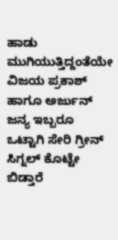ಹಾಡು ಮುಗಿಯುತ್ತಿದ್ದಂತೆಯೇ ವಿಜಯ ಪ್ರಕಾಶ್ ಹಾಗೂ ಅರ್ಜುನ್ ಜನ್ಯ ಇಬ್ಬರೂ ಒಟ್ಟಾಗಿ ಸೇರಿ ಗ್ರೀನ್ ಸಿಗ್ನಲ್ ಕೊಟ್ಟೇ ಬಿಡ್ತಾರೆ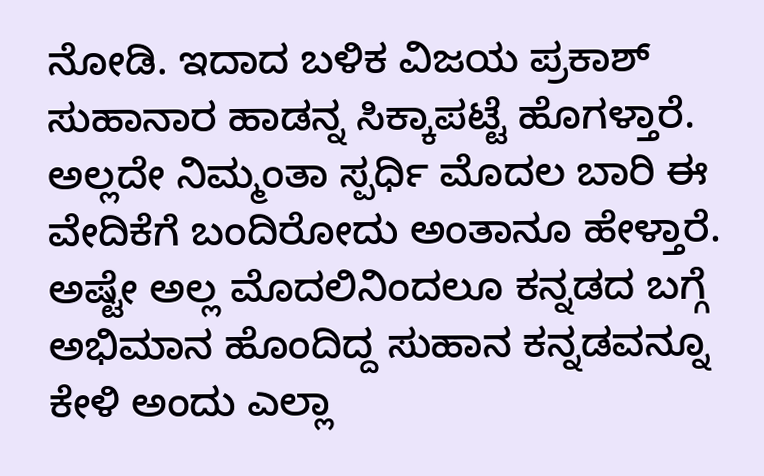ನೋಡಿ. ಇದಾದ ಬಳಿಕ ವಿಜಯ ಪ್ರಕಾಶ್ ಸುಹಾನಾರ ಹಾಡನ್ನ ಸಿಕ್ಕಾಪಟ್ಟೆ ಹೊಗಳ್ತಾರೆ. ಅಲ್ಲದೇ ನಿಮ್ಮಂತಾ ಸ್ಪರ್ಧಿ ಮೊದಲ ಬಾರಿ ಈ ವೇದಿಕೆಗೆ ಬಂದಿರೋದು ಅಂತಾನೂ ಹೇಳ್ತಾರೆ. ಅಷ್ಟೇ ಅಲ್ಲ ಮೊದಲಿನಿಂದಲೂ ಕನ್ನಡದ ಬಗ್ಗೆ ಅಭಿಮಾನ ಹೊಂದಿದ್ದ ಸುಹಾನ ಕನ್ನಡವನ್ನೂ ಕೇಳಿ ಅಂದು ಎಲ್ಲಾ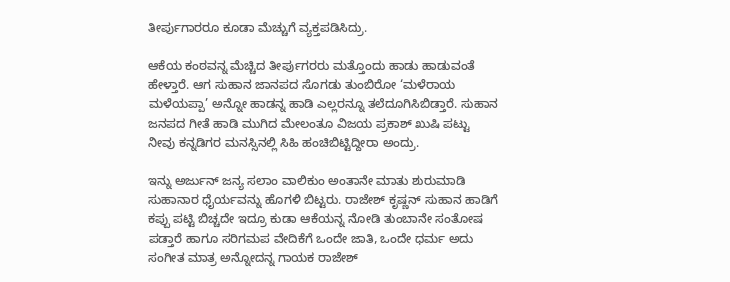ತೀರ್ಪುಗಾರರೂ ಕೂಡಾ ಮೆಚ್ಚುಗೆ ವ್ಯಕ್ತಪಡಿಸಿದ್ರು.

ಆಕೆಯ ಕಂಠವನ್ನ ಮೆಚ್ಚಿದ ತೀರ್ಪುಗರರು ಮತ್ತೊಂದು ಹಾಡು ಹಾಡುವಂತೆ ಹೇಳ್ತಾರೆ. ಆಗ ಸುಹಾನ ಜಾನಪದ ಸೊಗಡು ತುಂಬಿರೋ ‘ಮಳೆರಾಯ ಮಳೆಯಪ್ಪಾ’ ಅನ್ನೋ ಹಾಡನ್ನ ಹಾಡಿ ಎಲ್ಲರನ್ನೂ ತಲೆದೂಗಿಸಿಬಿಡ್ತಾರೆ. ಸುಹಾನ ಜನಪದ ಗೀತೆ ಹಾಡಿ ಮುಗಿದ ಮೇಲಂತೂ ವಿಜಯ ಪ್ರಕಾಶ್ ಖುಷಿ ಪಟ್ಟು ನೀವು ಕನ್ನಡಿಗರ ಮನಸ್ಸಿನಲ್ಲಿ ಸಿಹಿ ಹಂಚಿಬಿಟ್ಟಿದ್ದೀರಾ ಅಂದ್ರು.

ಇನ್ನು ಅರ್ಜುನ್ ಜನ್ಯ ಸಲಾಂ ವಾಲಿಕುಂ ಅಂತಾನೇ ಮಾತು ಶುರುಮಾಡಿ ಸುಹಾನಾರ ಧೈರ್ಯವನ್ನು ಹೊಗಳಿ ಬಿಟ್ಟರು. ರಾಜೇಶ್ ಕೃಷ್ಣನ್ ಸುಹಾನ ಹಾಡಿಗೆ ಕಪ್ಪು ಪಟ್ಟಿ ಬಿಚ್ಚದೇ ಇದ್ರೂ ಕುಡಾ ಆಕೆಯನ್ನ ನೋಡಿ ತುಂಬಾನೇ ಸಂತೋಷ ಪಡ್ತಾರೆ ಹಾಗೂ ಸರಿಗಮಪ ವೇದಿಕೆಗೆ ಒಂದೇ ಜಾತಿ, ಒಂದೇ ಧರ್ಮ ಅದು ಸಂಗೀತ ಮಾತ್ರ ಅನ್ನೋದನ್ನ ಗಾಯಕ ರಾಜೇಶ್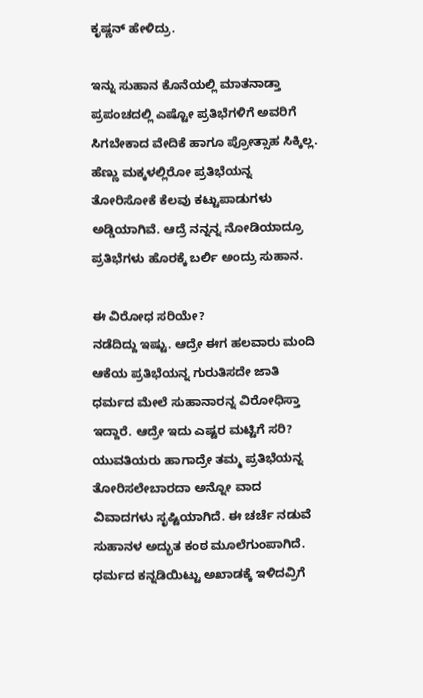ಕೃಷ್ಣನ್ ಹೇಳಿದ್ರು.

ಇನ್ನು ಸುಹಾನ ಕೊನೆಯಲ್ಲಿ ಮಾತನಾಡ್ತಾ ಪ್ರಪಂಚದಲ್ಲಿ ಎಷ್ಟೋ ಪ್ರತಿಭೆಗಳಿಗೆ ಅವರಿಗೆ ಸಿಗಬೇಕಾದ ವೇದಿಕೆ ಹಾಗೂ ಪ್ರೋತ್ಸಾಹ ಸಿಕ್ಕಿಲ್ಲ. ಹೆಣ್ಣು ಮಕ್ಕಳಲ್ಲಿರೋ ಪ್ರತಿಭೆಯನ್ನ ತೋರಿಸೋಕೆ ಕೆಲವು ಕಟ್ಟುಪಾಡುಗಳು ಅಡ್ಡಿಯಾಗಿವೆ. ಆದ್ರೆ ನನ್ನನ್ನ ನೋಡಿಯಾದ್ರೂ ಪ್ರತಿಭೆಗಳು ಹೊರಕ್ಕೆ ಬರ್ಲಿ ಅಂದ್ರು ಸುಹಾನ.

ಈ ವಿರೋಧ ಸರಿಯೇ?
ನಡೆದಿದ್ದು ಇಷ್ಟು. ಆದ್ರೇ ಈಗ ಹಲವಾರು ಮಂದಿ ಆಕೆಯ ಪ್ರತಿಭೆಯನ್ನ ಗುರುತಿಸದೇ ಜಾತಿ ಧರ್ಮದ ಮೇಲೆ ಸುಹಾನಾರನ್ನ ವಿರೋಧಿಸ್ತಾ ಇದ್ದಾರೆ. ಆದ್ರೇ ಇದು ಎಷ್ಟರ ಮಟ್ಟಿಗೆ ಸರಿ? ಯುವತಿಯರು ಹಾಗಾದ್ರೇ ತಮ್ಮ ಪ್ರತಿಭೆಯನ್ನ ತೋರಿಸಲೇಬಾರದಾ ಅನ್ನೋ ವಾದ ವಿವಾದಗಳು ಸೃಷ್ಟಿಯಾಗಿದೆ. ಈ ಚರ್ಚೆ ನಡುವೆ ಸುಹಾನಳ ಅದ್ಭುತ ಕಂಠ ಮೂಲೆಗುಂಪಾಗಿದೆ. ಧರ್ಮದ ಕನ್ನಡಿಯಿಟ್ಟು ಅಖಾಡಕ್ಕೆ ಇಳಿದವ್ರಿಗೆ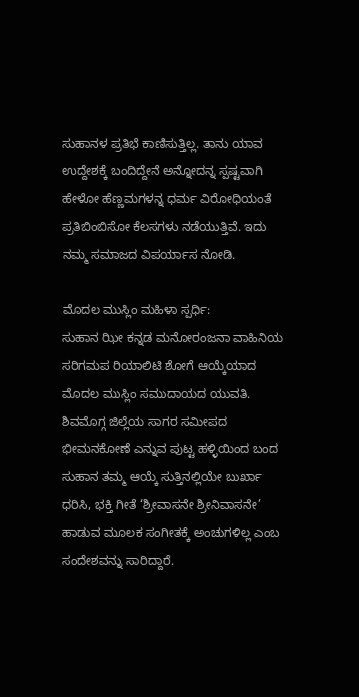ಸುಹಾನಳ ಪ್ರತಿಭೆ ಕಾಣಿಸುತ್ತಿಲ್ಲ. ತಾನು ಯಾವ ಉದ್ದೇಶಕ್ಕೆ ಬಂದಿದ್ದೇನೆ ಅನ್ನೋದನ್ನ ಸ್ಪಷ್ಟವಾಗಿ ಹೇಳೋ ಹೆಣ್ಣಮಗಳನ್ನ ಧರ್ಮ ವಿರೋಧಿಯಂತೆ ಪ್ರತಿಬಿಂಬಿಸೋ ಕೆಲಸಗಳು ನಡೆಯುತ್ತಿವೆ. ಇದು ನಮ್ಮ ಸಮಾಜದ ವಿಪರ್ಯಾಸ ನೋಡಿ.

ಮೊದಲ ಮುಸ್ಲಿಂ ಮಹಿಳಾ ಸ್ಪರ್ಧಿ:
ಸುಹಾನ ಝೀ ಕನ್ನಡ ಮನೋರಂಜನಾ ವಾಹಿನಿಯ ಸರಿಗಮಪ ರಿಯಾಲಿಟಿ ಶೋಗೆ ಆಯ್ಕೆಯಾದ ಮೊದಲ ಮುಸ್ಲಿಂ ಸಮುದಾಯದ ಯುವತಿ. ಶಿವಮೊಗ್ಗ ಜಿಲ್ಲೆಯ ಸಾಗರ ಸಮೀಪದ ಭೀಮನಕೋಣೆ ಎನ್ನುವ ಪುಟ್ಟ ಹಳ್ಳಿಯಿಂದ ಬಂದ ಸುಹಾನ ತಮ್ಮ ಆಯ್ಕೆ ಸುತ್ತಿನಲ್ಲಿಯೇ ಬುರ್ಖಾ ಧರಿಸಿ, ಭಕ್ತಿ ಗೀತೆ ‘ಶ್ರೀವಾಸನೇ ಶ್ರೀನಿವಾಸನೇ’ ಹಾಡುವ ಮೂಲಕ ಸಂಗೀತಕ್ಕೆ ಅಂಚುಗಳಿಲ್ಲ ಎಂಬ ಸಂದೇಶವನ್ನು ಸಾರಿದ್ದಾರೆ.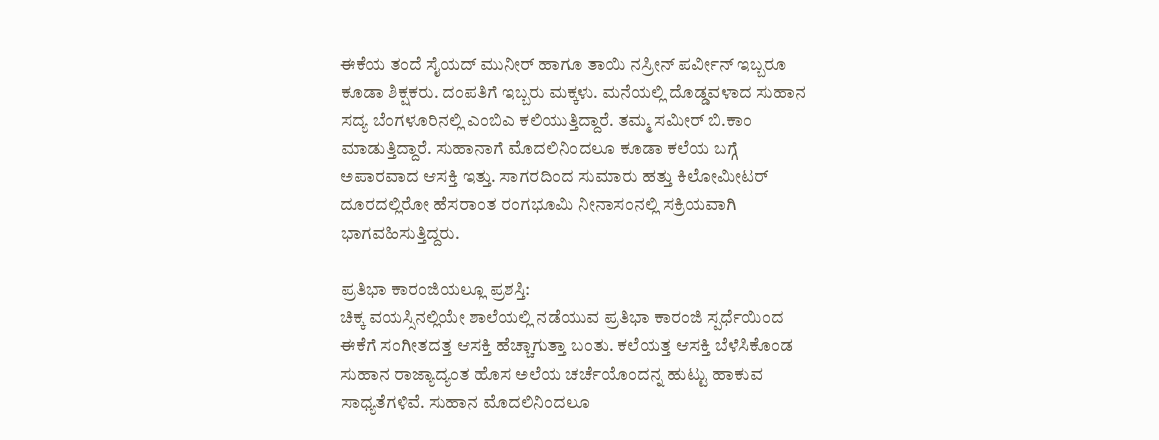ಈಕೆಯ ತಂದೆ ಸೈಯದ್ ಮುನೀರ್ ಹಾಗೂ ತಾಯಿ ನಸ್ರೀನ್ ಪರ್ವೀನ್ ಇಬ್ಬರೂ ಕೂಡಾ ಶಿಕ್ಷಕರು. ದಂಪತಿಗೆ ಇಬ್ಬರು ಮಕ್ಕಳು. ಮನೆಯಲ್ಲಿ ದೊಡ್ಡವಳಾದ ಸುಹಾನ ಸದ್ಯ ಬೆಂಗಳೂರಿನಲ್ಲಿ ಎಂಬಿಎ ಕಲಿಯುತ್ತಿದ್ದಾರೆ. ತಮ್ಮ ಸಮೀರ್ ಬಿ.ಕಾಂ ಮಾಡುತ್ತಿದ್ದಾರೆ. ಸುಹಾನಾಗೆ ಮೊದಲಿನಿಂದಲೂ ಕೂಡಾ ಕಲೆಯ ಬಗ್ಗೆ ಅಪಾರವಾದ ಆಸಕ್ತಿ ಇತ್ತು. ಸಾಗರದಿಂದ ಸುಮಾರು ಹತ್ತು ಕಿಲೋಮೀಟರ್ ದೂರದಲ್ಲಿರೋ ಹೆಸರಾಂತ ರಂಗಭೂಮಿ ನೀನಾಸಂನಲ್ಲಿ ಸಕ್ರಿಯವಾಗಿ ಭಾಗವಹಿಸುತ್ತಿದ್ದರು.

ಪ್ರತಿಭಾ ಕಾರಂಜಿಯಲ್ಲೂ ಪ್ರಶಸ್ತಿ:
ಚಿಕ್ಕ ವಯಸ್ಸಿನಲ್ಲಿಯೇ ಶಾಲೆಯಲ್ಲಿ ನಡೆಯುವ ಪ್ರತಿಭಾ ಕಾರಂಜಿ ಸ್ಪರ್ಧೆಯಿಂದ ಈಕೆಗೆ ಸಂಗೀತದತ್ತ ಆಸಕ್ತಿ ಹೆಚ್ಚಾಗುತ್ತಾ ಬಂತು. ಕಲೆಯತ್ತ ಆಸಕ್ತಿ ಬೆಳೆಸಿಕೊಂಡ ಸುಹಾನ ರಾಜ್ಯಾದ್ಯಂತ ಹೊಸ ಅಲೆಯ ಚರ್ಚೆಯೊಂದನ್ನ ಹುಟ್ಟು ಹಾಕುವ ಸಾಧ್ಯತೆಗಳಿವೆ. ಸುಹಾನ ಮೊದಲಿನಿಂದಲೂ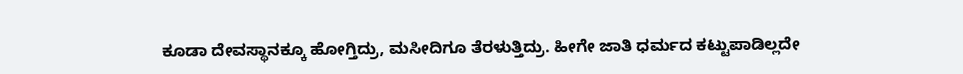ಕೂಡಾ ದೇವಸ್ಥಾನಕ್ಕೂ ಹೋಗ್ತಿದ್ರು, ಮಸೀದಿಗೂ ತೆರಳುತ್ತಿದ್ರು. ಹೀಗೇ ಜಾತಿ ಧರ್ಮದ ಕಟ್ಟುಪಾಡಿಲ್ಲದೇ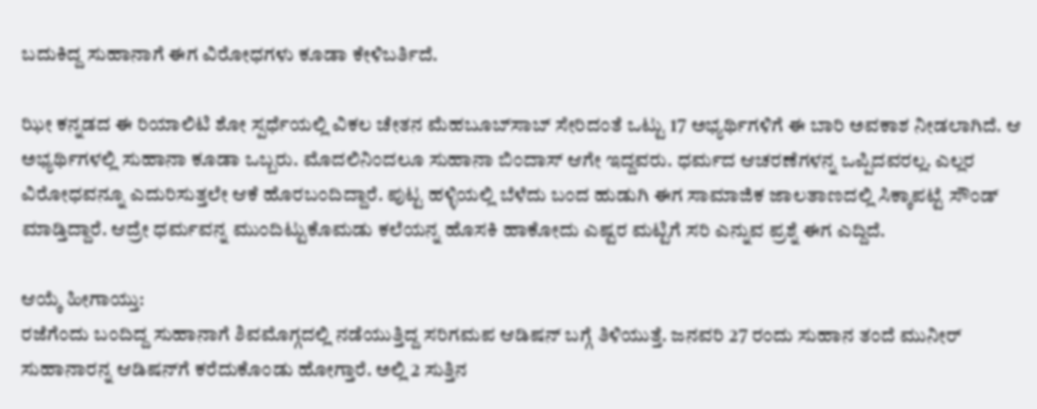ಬದುಕಿದ್ದ ಸುಹಾನಾಗೆ ಈಗ ವಿರೋಧಗಳು ಕೂಡಾ ಕೇಳಿಬರ್ತಿದೆ.

ಝೀ ಕನ್ನಡದ ಈ ರಿಯಾಲಿಟಿ ಶೋ ಸ್ಪರ್ಧೆಯಲ್ಲಿ ವಿಕಲ ಚೇತನ ಮೆಹಬೂಬ್‍ಸಾಬ್ ಸೇರಿದಂತೆ ಒಟ್ಟು 17 ಅಭ್ಯರ್ಥಿಗಳಿಗೆ ಈ ಬಾರಿ ಅವಕಾಶ ನೀಡಲಾಗಿದೆ. ಆ ಅಭ್ಯರ್ಥಿಗಳಲ್ಲಿ ಸುಹಾನಾ ಕೂಡಾ ಒಬ್ಬರು. ಮೊದಲಿನಿಂದಲೂ ಸುಹಾನಾ ಬಿಂದಾಸ್ ಆಗೇ ಇದ್ದವರು. ಧರ್ಮದ ಆಚರಣೆಗಳನ್ನ ಒಪ್ಪಿದವರಲ್ಲ. ಎಲ್ಲರ ವಿರೋಧವನ್ನೂ ಎದುರಿಸುತ್ತಲೇ ಆಕೆ ಹೊರಬಂದಿದ್ದಾರೆ. ಪುಟ್ಟ ಹಳ್ಳಿಯಲ್ಲಿ ಬೆಳೆದು ಬಂದ ಹುಡುಗಿ ಈಗ ಸಾಮಾಜಿಕ ಜಾಲತಾಣದಲ್ಲಿ ಸಿಕ್ಕಾಪಟ್ಟೆ ಸೌಂಡ್ ಮಾಡ್ತಿದ್ದಾರೆ. ಆದ್ರೇ ಧರ್ಮವನ್ನ ಮುಂದಿಟ್ಟುಕೊಮಡು ಕಲೆಯನ್ನ ಹೊಸಕಿ ಹಾಕೋದು ಎಷ್ಟರ ಮಟ್ಟಿಗೆ ಸರಿ ಎನ್ನುವ ಪ್ರಶ್ನೆ ಈಗ ಎದ್ದಿದೆ.

ಆಯ್ಕೆ ಹೀಗಾಯ್ತು:
ರಜೆಗೆಂದು ಬಂದಿದ್ದ ಸುಹಾನಾಗೆ ಶಿವಮೊಗ್ಗದಲ್ಲಿ ನಡೆಯುತ್ತಿದ್ದ ಸರಿಗಮಪ ಆಡಿಷನ್ ಬಗ್ಗೆ ತಿಳಿಯುತ್ತೆ. ಜನವರಿ 27 ರಂದು ಸುಹಾನ ತಂದೆ ಮುನೀರ್ ಸುಹಾನಾರನ್ನ ಆಡಿಷನ್‍ಗೆ ಕರೆದುಕೊಂಡು ಹೋಗ್ತಾರೆ. ಅಲ್ಲಿ 2 ಸುತ್ತಿನ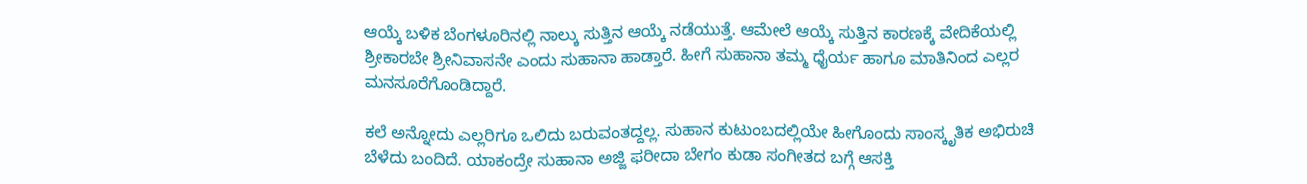ಆಯ್ಕೆ ಬಳಿಕ ಬೆಂಗಳೂರಿನಲ್ಲಿ ನಾಲ್ಕು ಸುತ್ತಿನ ಆಯ್ಕೆ ನಡೆಯುತ್ತೆ. ಆಮೇಲೆ ಆಯ್ಕೆ ಸುತ್ತಿನ ಕಾರಣಕ್ಕೆ ವೇದಿಕೆಯಲ್ಲಿ ಶ್ರೀಕಾರಬೇ ಶ್ರೀನಿವಾಸನೇ ಎಂದು ಸುಹಾನಾ ಹಾಡ್ತಾರೆ. ಹೀಗೆ ಸುಹಾನಾ ತಮ್ಮ ಧೈರ್ಯ ಹಾಗೂ ಮಾತಿನಿಂದ ಎಲ್ಲರ ಮನಸೂರೆಗೊಂಡಿದ್ದಾರೆ.

ಕಲೆ ಅನ್ನೋದು ಎಲ್ಲರಿಗೂ ಒಲಿದು ಬರುವಂತದ್ದಲ್ಲ. ಸುಹಾನ ಕುಟುಂಬದಲ್ಲಿಯೇ ಹೀಗೊಂದು ಸಾಂಸ್ಕೃತಿಕ ಅಭಿರುಚಿ ಬೆಳೆದು ಬಂದಿದೆ. ಯಾಕಂದ್ರೇ ಸುಹಾನಾ ಅಜ್ಜಿ ಫರೀದಾ ಬೇಗಂ ಕುಡಾ ಸಂಗೀತದ ಬಗ್ಗೆ ಆಸಕ್ತಿ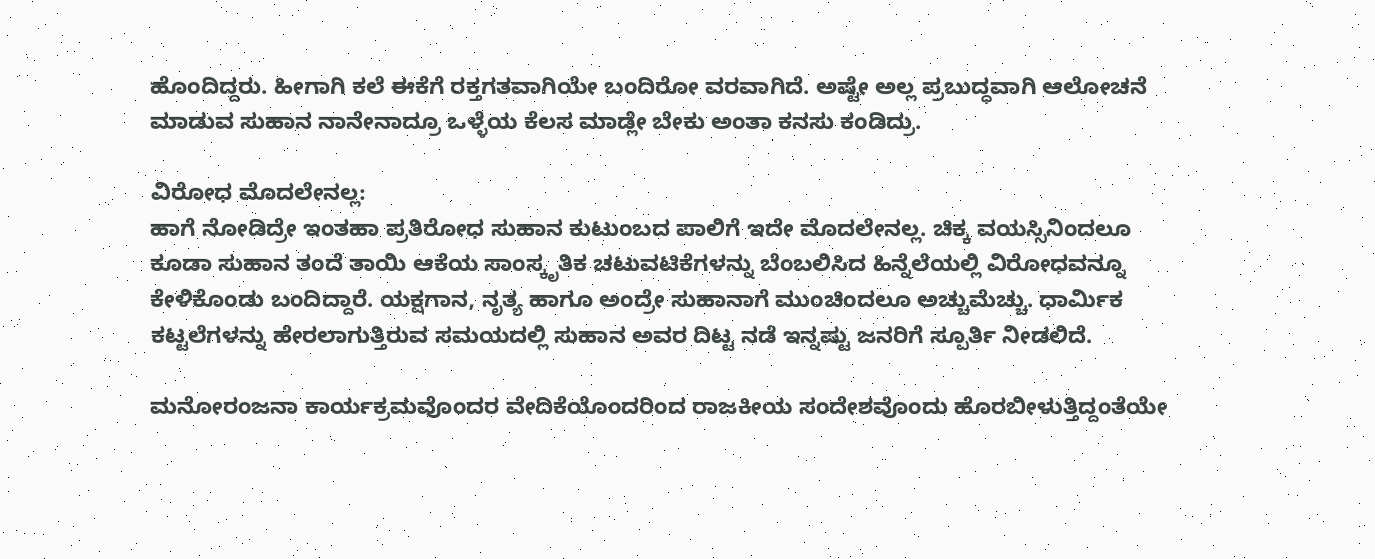ಹೊಂದಿದ್ದರು. ಹೀಗಾಗಿ ಕಲೆ ಈಕೆಗೆ ರಕ್ತಗತವಾಗಿಯೇ ಬಂದಿರೋ ವರವಾಗಿದೆ. ಅಷ್ಟೇ ಅಲ್ಲ ಪ್ರಬುದ್ಧವಾಗಿ ಆಲೋಚನೆ ಮಾಡುವ ಸುಹಾನ ನಾನೇನಾದ್ರೂ ಒಳ್ಳೆಯ ಕೆಲಸ ಮಾಡ್ಲೇ ಬೇಕು ಅಂತಾ ಕನಸು ಕಂಡಿದ್ರು.

ವಿರೋಧ ಮೊದಲೇನಲ್ಲ:
ಹಾಗೆ ನೋಡಿದ್ರೇ ಇಂತಹಾ ಪ್ರತಿರೋಧ ಸುಹಾನ ಕುಟುಂಬದ ಪಾಲಿಗೆ ಇದೇ ಮೊದಲೇನಲ್ಲ. ಚಿಕ್ಕ ವಯಸ್ಸಿನಿಂದಲೂ ಕೂಡಾ ಸುಹಾನ ತಂದೆ ತಾಯಿ ಆಕೆಯ ಸಾಂಸ್ಕೃತಿಕ ಚಟುವಟಿಕೆಗಳನ್ನು ಬೆಂಬಲಿಸಿದ ಹಿನ್ನೆಲೆಯಲ್ಲಿ ವಿರೋಧವನ್ನೂ ಕೇಳಿಕೊಂಡು ಬಂದಿದ್ದಾರೆ. ಯಕ್ಷಗಾನ, ನೃತ್ಯ ಹಾಗೂ ಅಂದ್ರೇ ಸುಹಾನಾಗೆ ಮುಂಚಿಂದಲೂ ಅಚ್ಚುಮೆಚ್ಚು. ಧಾರ್ಮಿಕ ಕಟ್ಟಲೆಗಳನ್ನು ಹೇರಲಾಗುತ್ತಿರುವ ಸಮಯದಲ್ಲಿ ಸುಹಾನ ಅವರ ದಿಟ್ಟ ನಡೆ ಇನ್ನಷ್ಟು ಜನರಿಗೆ ಸ್ಪೂರ್ತಿ ನೀಡಲಿದೆ.

ಮನೋರಂಜನಾ ಕಾರ್ಯಕ್ರಮವೊಂದರ ವೇದಿಕೆಯೊಂದರಿಂದ ರಾಜಕೀಯ ಸಂದೇಶವೊಂದು ಹೊರಬೀಳುತ್ತಿದ್ದಂತೆಯೇ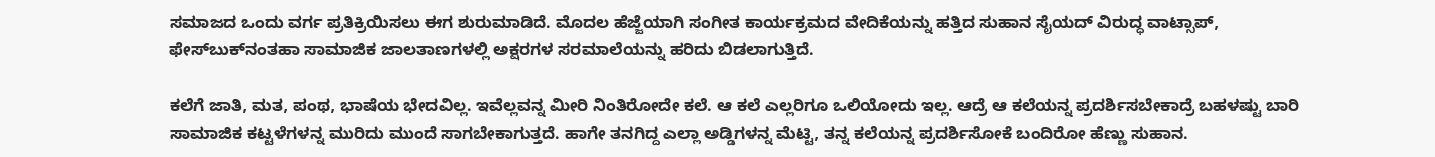ಸಮಾಜದ ಒಂದು ವರ್ಗ ಪ್ರತಿಕ್ರಿಯಿಸಲು ಈಗ ಶುರುಮಾಡಿದೆ. ಮೊದಲ ಹೆಜ್ಜೆಯಾಗಿ ಸಂಗೀತ ಕಾರ್ಯಕ್ರಮದ ವೇದಿಕೆಯನ್ನು ಹತ್ತಿದ ಸುಹಾನ ಸೈಯದ್ ವಿರುದ್ಧ ವಾಟ್ಸಾಪ್, ಫೇಸ್‍ಬುಕ್‍ನಂತಹಾ ಸಾಮಾಜಿಕ ಜಾಲತಾಣಗಳಲ್ಲಿ ಅಕ್ಷರಗಳ ಸರಮಾಲೆಯನ್ನು ಹರಿದು ಬಿಡಲಾಗುತ್ತಿದೆ.

ಕಲೆಗೆ ಜಾತಿ, ಮತ, ಪಂಥ, ಭಾಷೆಯ ಭೇದವಿಲ್ಲ. ಇವೆಲ್ಲವನ್ನ ಮೀರಿ ನಿಂತಿರೋದೇ ಕಲೆ. ಆ ಕಲೆ ಎಲ್ಲರಿಗೂ ಒಲಿಯೋದು ಇಲ್ಲ. ಆದ್ರೆ ಆ ಕಲೆಯನ್ನ ಪ್ರದರ್ಶಿಸಬೇಕಾದ್ರೆ ಬಹಳಷ್ಟು ಬಾರಿ ಸಾಮಾಜಿಕ ಕಟ್ಟಳೆಗಳನ್ನ ಮುರಿದು ಮುಂದೆ ಸಾಗಬೇಕಾಗುತ್ತದೆ. ಹಾಗೇ ತನಗಿದ್ದ ಎಲ್ಲಾ ಅಡ್ಡಿಗಳನ್ನ ಮೆಟ್ಟಿ, ತನ್ನ ಕಲೆಯನ್ನ ಪ್ರದರ್ಶಿಸೋಕೆ ಬಂದಿರೋ ಹೆಣ್ಣು ಸುಹಾನ.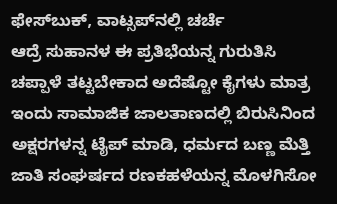ಫೇಸ್‍ಬುಕ್, ವಾಟ್ಸಪ್‍ನಲ್ಲಿ ಚರ್ಚೆ
ಆದ್ರೆ ಸುಹಾನಳ ಈ ಪ್ರತಿಭೆಯನ್ನ ಗುರುತಿಸಿ ಚಪ್ಪಾಳೆ ತಟ್ಟಬೇಕಾದ ಅದೆಷ್ಟೋ ಕೈಗಳು ಮಾತ್ರ ಇಂದು ಸಾಮಾಜಿಕ ಜಾಲತಾಣದಲ್ಲಿ ಬಿರುಸಿನಿಂದ ಅಕ್ಷರಗಳನ್ನ ಟೈಪ್ ಮಾಡಿ, ಧರ್ಮದ ಬಣ್ಣ ಮೆತ್ತಿ ಜಾತಿ ಸಂಘರ್ಷದ ರಣಕಹಳೆಯನ್ನ ಮೊಳಗಿಸೋ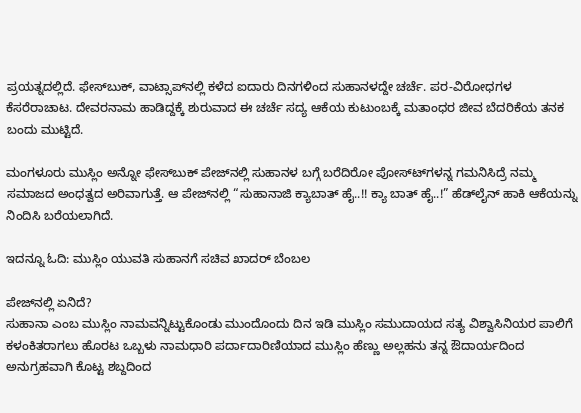ಪ್ರಯತ್ನದಲ್ಲಿದೆ. ಫೇಸ್‍ಬುಕ್, ವಾಟ್ಸಾಪ್‍ನಲ್ಲಿ ಕಳೆದ ಐದಾರು ದಿನಗಳಿಂದ ಸುಹಾನಳದ್ದೇ ಚರ್ಚೆ. ಪರ-ವಿರೋಧಗಳ ಕೆಸರೆರಾಚಾಟ. ದೇವರನಾಮ ಹಾಡಿದ್ದಕ್ಕೆ ಶುರುವಾದ ಈ ಚರ್ಚೆ ಸದ್ಯ ಆಕೆಯ ಕುಟುಂಬಕ್ಕೆ ಮತಾಂಧರ ಜೀವ ಬೆದರಿಕೆಯ ತನಕ ಬಂದು ಮುಟ್ಟಿದೆ.

ಮಂಗಳೂರು ಮುಸ್ಲಿಂ ಅನ್ನೋ ಫೇಸ್‍ಬುಕ್ ಪೇಜ್‍ನಲ್ಲಿ ಸುಹಾನಳ ಬಗ್ಗೆ ಬರೆದಿರೋ ಪೋಸ್ಟ್‍ಗಳನ್ನ ಗಮನಿಸಿದ್ರೆ ನಮ್ಮ ಸಮಾಜದ ಅಂಧತ್ವದ ಅರಿವಾಗುತ್ತೆ. ಆ ಪೇಜ್‍ನಲ್ಲಿ “ಸುಹಾನಾಜಿ ಕ್ಯಾಬಾತ್ ಹೈ..!! ಕ್ಯಾ ಬಾತ್ ಹೈ..!” ಹೆಡ್‍ಲೈನ್ ಹಾಕಿ ಆಕೆಯನ್ನು ನಿಂದಿಸಿ ಬರೆಯಲಾಗಿದೆ.

ಇದನ್ನೂ ಓದಿ: ಮುಸ್ಲಿಂ ಯುವತಿ ಸುಹಾನಗೆ ಸಚಿವ ಖಾದರ್ ಬೆಂಬಲ

ಪೇಜ್‍ನಲ್ಲಿ ಏನಿದೆ?
ಸುಹಾನಾ ಎಂಬ ಮುಸ್ಲಿಂ ನಾಮವನ್ನಿಟ್ಟುಕೊಂಡು ಮುಂದೊಂದು ದಿನ ಇಡಿ ಮುಸ್ಲಿಂ ಸಮುದಾಯದ ಸತ್ಯ ವಿಶ್ವಾಸಿನಿಯರ ಪಾಲಿಗೆ ಕಳಂಕಿತರಾಗಲು ಹೊರಟ ಒಬ್ಬಳು ನಾಮಧಾರಿ ಪರ್ದಾದಾರಿಣಿಯಾದ ಮುಸ್ಲಿಂ ಹೆಣ್ಣು ಅಲ್ಲಹನು ತನ್ನ ಔದಾರ್ಯದಿಂದ ಅನುಗ್ರಹವಾಗಿ ಕೊಟ್ಟ ಶಬ್ದದಿಂದ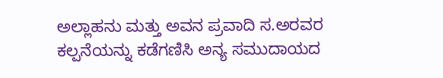ಅಲ್ಲಾಹನು ಮತ್ತು ಅವನ ಪ್ರವಾದಿ ಸ.ಅರವರ ಕಲ್ಪನೆಯನ್ನು ಕಡೆಗಣಿಸಿ ಅನ್ಯ ಸಮುದಾಯದ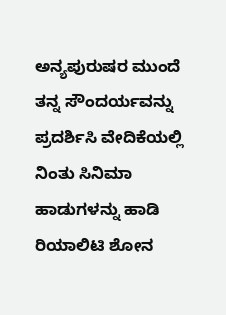ಅನ್ಯಪುರುಷರ ಮುಂದೆ ತನ್ನ ಸೌಂದರ್ಯವನ್ನು ಪ್ರದರ್ಶಿಸಿ ವೇದಿಕೆಯಲ್ಲಿ ನಿಂತು ಸಿನಿಮಾ ಹಾಡುಗಳನ್ನು ಹಾಡಿ ರಿಯಾಲಿಟಿ ಶೋನ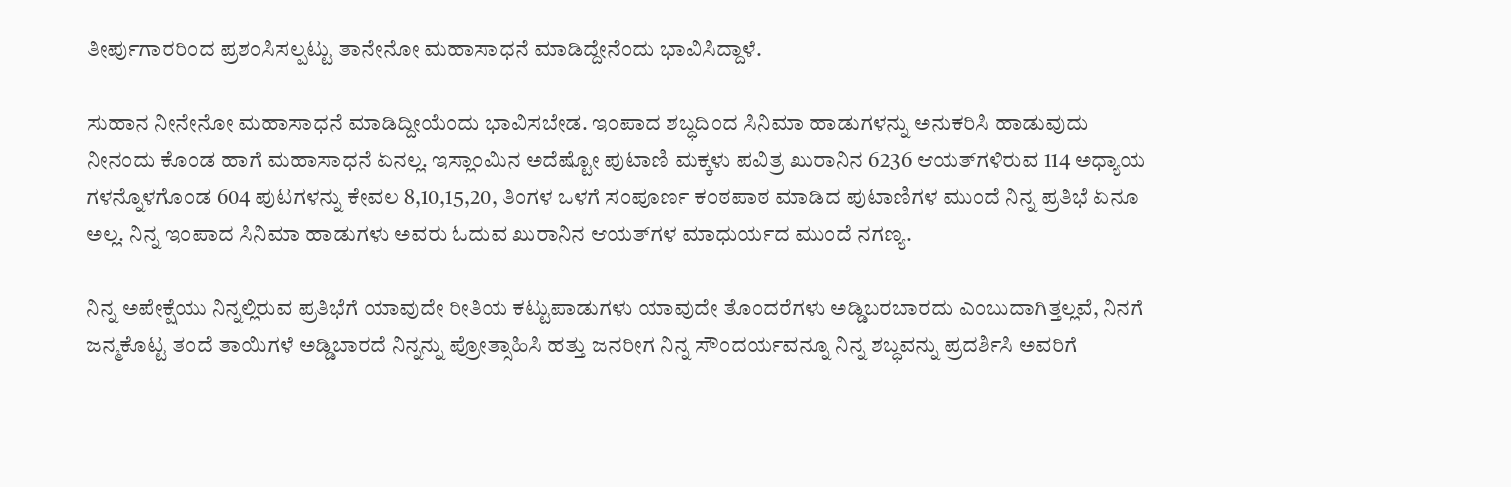ತೀರ್ಪುಗಾರರಿಂದ ಪ್ರಶಂಸಿಸಲ್ಪಟ್ಟು ತಾನೇನೋ ಮಹಾಸಾಧನೆ ಮಾಡಿದ್ದೇನೆಂದು ಭಾವಿಸಿದ್ದಾಳೆ.

ಸುಹಾನ ನೀನೇನೋ ಮಹಾಸಾಧನೆ ಮಾಡಿದ್ದೀಯೆಂದು ಭಾವಿಸಬೇಡ. ಇಂಪಾದ ಶಬ್ಧದಿಂದ ಸಿನಿಮಾ ಹಾಡುಗಳನ್ನು ಅನುಕರಿಸಿ ಹಾಡುವುದು ನೀನಂದು ಕೊಂಡ ಹಾಗೆ ಮಹಾಸಾಧನೆ ಏನಲ್ಲ. ಇಸ್ಲಾಂಮಿನ ಅದೆಷ್ಟೋ ಪುಟಾಣಿ ಮಕ್ಕಳು ಪವಿತ್ರ ಖುರಾನಿನ 6236 ಆಯತ್‍ಗಳಿರುವ 114 ಅಧ್ಯಾಯ ಗಳನ್ನೊಳಗೊಂಡ 604 ಪುಟಗಳನ್ನು ಕೇವಲ 8,10,15,20, ತಿಂಗಳ ಒಳಗೆ ಸಂಪೂರ್ಣ ಕಂಠಪಾಠ ಮಾಡಿದ ಪುಟಾಣಿಗಳ ಮುಂದೆ ನಿನ್ನ ಪ್ರತಿಭೆ ಏನೂ ಅಲ್ಲ. ನಿನ್ನ ಇಂಪಾದ ಸಿನಿಮಾ ಹಾಡುಗಳು ಅವರು ಓದುವ ಖುರಾನಿನ ಆಯತ್‍ಗಳ ಮಾಧುರ್ಯದ ಮುಂದೆ ನಗಣ್ಯ.

ನಿನ್ನ ಅಪೇಕ್ಷೆಯು ನಿನ್ನಲ್ಲಿರುವ ಪ್ರತಿಭೆಗೆ ಯಾವುದೇ ರೀತಿಯ ಕಟ್ಟುಪಾಡುಗಳು ಯಾವುದೇ ತೊಂದರೆಗಳು ಅಡ್ಡಿಬರಬಾರದು ಎಂಬುದಾಗಿತ್ತಲ್ಲವೆ, ನಿನಗೆ ಜನ್ಮಕೊಟ್ಟ ತಂದೆ ತಾಯಿಗಳೆ ಅಡ್ಡಿಬಾರದೆ ನಿನ್ನನ್ನು ಪ್ರೋತ್ಸಾಹಿಸಿ ಹತ್ತು ಜನರೀಗ ನಿನ್ನ ಸೌಂದರ್ಯವನ್ನೂ ನಿನ್ನ ಶಬ್ಧವನ್ನು ಪ್ರದರ್ಶಿಸಿ ಅವರಿಗೆ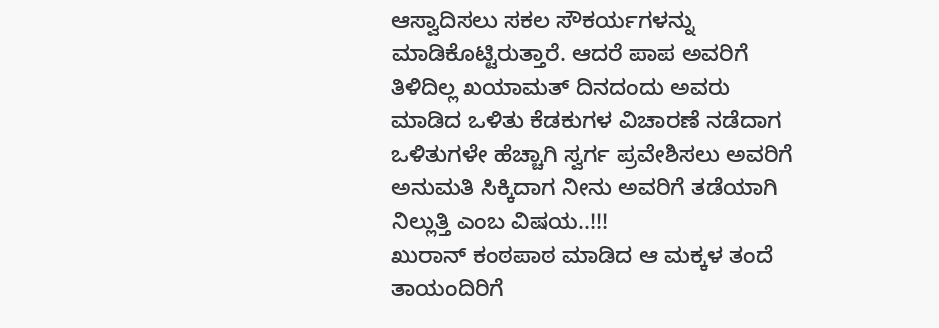ಆಸ್ವಾದಿಸಲು ಸಕಲ ಸೌಕರ್ಯಗಳನ್ನು ಮಾಡಿಕೊಟ್ಟಿರುತ್ತಾರೆ. ಆದರೆ ಪಾಪ ಅವರಿಗೆ ತಿಳಿದಿಲ್ಲ ಖಯಾಮತ್ ದಿನದಂದು ಅವರು ಮಾಡಿದ ಒಳಿತು ಕೆಡಕುಗಳ ವಿಚಾರಣೆ ನಡೆದಾಗ ಒಳಿತುಗಳೇ ಹೆಚ್ಚಾಗಿ ಸ್ವರ್ಗ ಪ್ರವೇಶಿಸಲು ಅವರಿಗೆ ಅನುಮತಿ ಸಿಕ್ಕಿದಾಗ ನೀನು ಅವರಿಗೆ ತಡೆಯಾಗಿ ನಿಲ್ಲುತ್ತಿ ಎಂಬ ವಿಷಯ..!!!
ಖುರಾನ್ ಕಂಠಪಾಠ ಮಾಡಿದ ಆ ಮಕ್ಕಳ ತಂದೆ ತಾಯಂದಿರಿಗೆ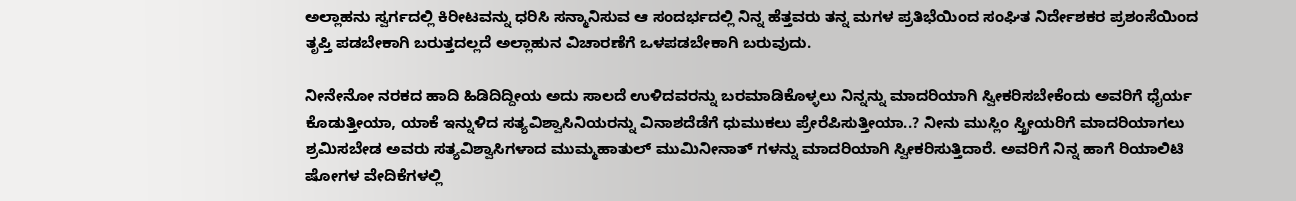ಅಲ್ಲಾಹನು ಸ್ವರ್ಗದಲ್ಲಿ ಕಿರೀಟವನ್ನು ಧರಿಸಿ ಸನ್ಮಾನಿಸುವ ಆ ಸಂದರ್ಭದಲ್ಲಿ ನಿನ್ನ ಹೆತ್ತವರು ತನ್ನ ಮಗಳ ಪ್ರತಿಭೆಯಿಂದ ಸಂಘಿತ ನಿರ್ದೇಶಕರ ಪ್ರಶಂಸೆಯಿಂದ ತೃಪ್ತಿ ಪಡಬೇಕಾಗಿ ಬರುತ್ತದಲ್ಲದೆ ಅಲ್ಲಾಹುನ ವಿಚಾರಣೆಗೆ ಒಳಪಡಬೇಕಾಗಿ ಬರುವುದು.

ನೀನೇನೋ ನರಕದ ಹಾದಿ ಹಿಡಿದಿದ್ದೀಯ ಅದು ಸಾಲದೆ ಉಳಿದವರನ್ನು ಬರಮಾಡಿಕೊಳ್ಳಲು ನಿನ್ನನ್ನು ಮಾದರಿಯಾಗಿ ಸ್ವೀಕರಿಸಬೇಕೆಂದು ಅವರಿಗೆ ಧೈರ್ಯ ಕೊಡುತ್ತೀಯಾ, ಯಾಕೆ ಇನ್ನುಳಿದ ಸತ್ಯವಿಶ್ವಾಸಿನಿಯರನ್ನು ವಿನಾಶದೆಡೆಗೆ ಧುಮುಕಲು ಪ್ರೇರೆಪಿಸುತ್ತೀಯಾ..? ನೀನು ಮುಸ್ಲಿಂ ಸ್ತ್ರೀಯರಿಗೆ ಮಾದರಿಯಾಗಲು ಶ್ರಮಿಸಬೇಡ ಅವರು ಸತ್ಯವಿಶ್ವಾಸಿಗಳಾದ ಮುಮ್ಮಹಾತುಲ್ ಮುಮಿನೀನಾತ್ ಗಳನ್ನು ಮಾದರಿಯಾಗಿ ಸ್ವೀಕರಿಸುತ್ತಿದಾರೆ. ಅವರಿಗೆ ನಿನ್ನ ಹಾಗೆ ರಿಯಾಲಿಟಿ ಷೋಗಳ ವೇದಿಕೆಗಳಲ್ಲಿ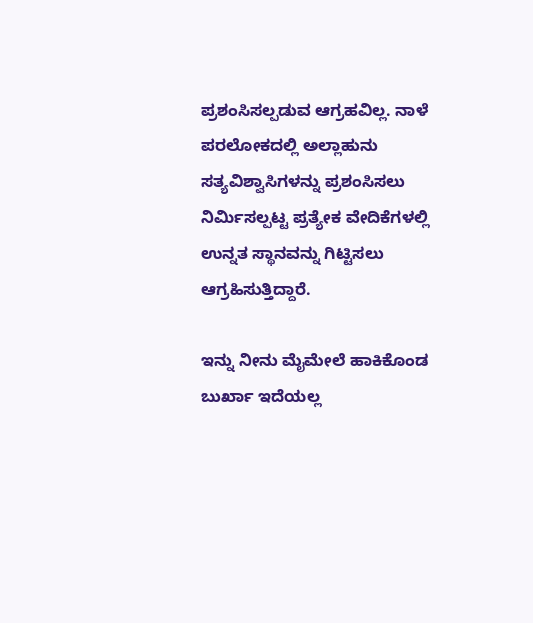ಪ್ರಶಂಸಿಸಲ್ಪಡುವ ಆಗ್ರಹವಿಲ್ಲ. ನಾಳೆ ಪರಲೋಕದಲ್ಲಿ ಅಲ್ಲಾಹುನು ಸತ್ಯವಿಶ್ವಾಸಿಗಳನ್ನು ಪ್ರಶಂಸಿಸಲು ನಿರ್ಮಿಸಲ್ಪಟ್ಟ ಪ್ರತ್ಯೇಕ ವೇದಿಕೆಗಳಲ್ಲಿ ಉನ್ನತ ಸ್ಥಾನವನ್ನು ಗಿಟ್ಟಿಸಲು ಆಗ್ರಹಿಸುತ್ತಿದ್ದಾರೆ.

ಇನ್ನು ನೀನು ಮೈಮೇಲೆ ಹಾಕಿಕೊಂಡ ಬುರ್ಖಾ ಇದೆಯಲ್ಲ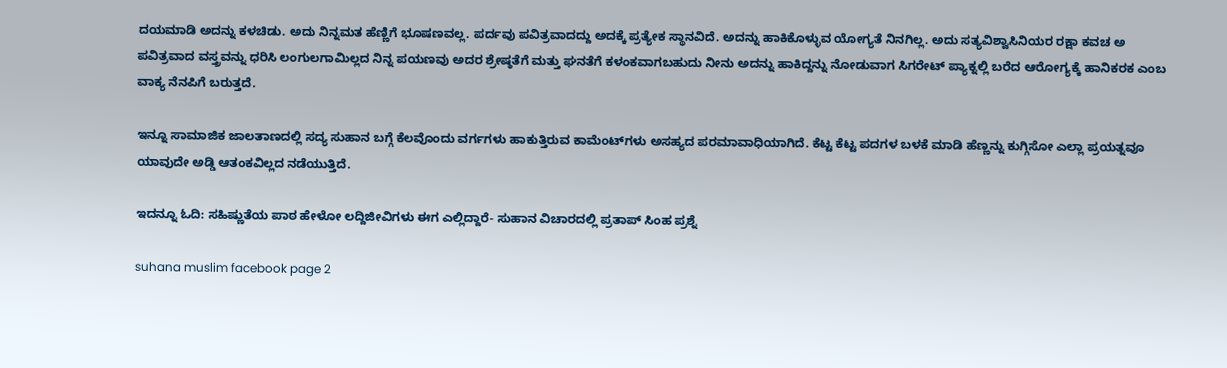ದಯಮಾಡಿ ಅದನ್ನು ಕಳಚಿಡು. ಅದು ನಿನ್ನಮತ ಹೆಣ್ಣಿಗೆ ಭೂಷಣವಲ್ಲ. ಪರ್ದವು ಪವಿತ್ರವಾದದ್ದು ಅದಕ್ಕೆ ಪ್ರತ್ಯೇಕ ಸ್ಥಾನವಿದೆ. ಅದನ್ನು ಹಾಕಿಕೊಳ್ಳುವ ಯೋಗ್ಯತೆ ನಿನಗಿಲ್ಲ. ಅದು ಸತ್ಯವಿಶ್ವಾಸಿನಿಯರ ರಕ್ಷಾ ಕವಚ ಅ ಪವಿತ್ರವಾದ ವಸ್ತ್ರವನ್ನು ಧರಿಸಿ ಲಂಗುಲಗಾಮಿಲ್ಲದ ನಿನ್ನ ಪಯಣವು ಅದರ ಶ್ರೇಷ್ಠತೆಗೆ ಮತ್ತು ಘನತೆಗೆ ಕಳಂಕವಾಗಬಹುದು ನೀನು ಅದನ್ನು ಹಾಕಿದ್ದನ್ನು ನೋಡುವಾಗ ಸಿಗರೇಟ್ ಪ್ಯಾಕ್ನಲ್ಲಿ ಬರೆದ ಆರೋಗ್ಯಕ್ಕೆ ಹಾನಿಕರಕ ಎಂಬ ವಾಕ್ಯ ನೆನಪಿಗೆ ಬರುತ್ತದೆ.

ಇನ್ನೂ ಸಾಮಾಜಿಕ ಜಾಲತಾಣದಲ್ಲಿ ಸದ್ಯ ಸುಹಾನ ಬಗ್ಗೆ ಕೆಲವೊಂದು ವರ್ಗಗಳು ಹಾಕುತ್ತಿರುವ ಕಾಮೆಂಟ್‍ಗಳು ಅಸಹ್ಯದ ಪರಮಾವಾಧಿಯಾಗಿದೆ. ಕೆಟ್ಟ ಕೆಟ್ಟ ಪದಗಳ ಬಳಕೆ ಮಾಡಿ ಹೆಣ್ಣನ್ನು ಕುಗ್ಗಿಸೋ ಎಲ್ಲಾ ಪ್ರಯತ್ನವೂ ಯಾವುದೇ ಅಡ್ಡಿ ಆತಂಕವಿಲ್ಲದ ನಡೆಯುತ್ತಿದೆ.

ಇದನ್ನೂ ಓದಿ: ಸಹಿಷ್ಣುತೆಯ ಪಾಠ ಹೇಳೋ ಲದ್ದಿಜೀವಿಗಳು ಈಗ ಎಲ್ಲಿದ್ದಾರೆ- ಸುಹಾನ ವಿಚಾರದಲ್ಲಿ ಪ್ರತಾಪ್ ಸಿಂಹ ಪ್ರಶ್ನೆ

suhana muslim facebook page 2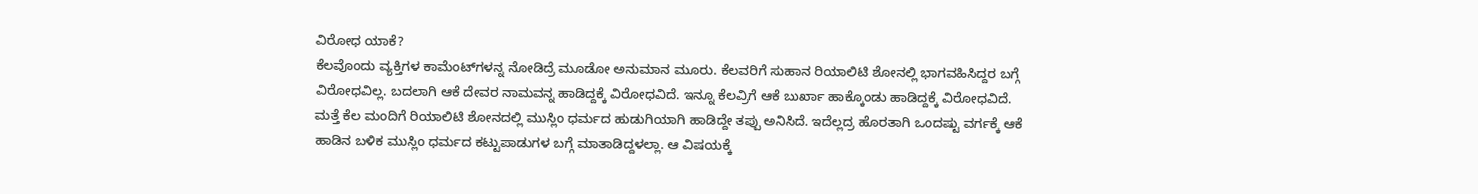ವಿರೋಧ ಯಾಕೆ?
ಕೆಲವೊಂದು ವ್ಯಕ್ತಿಗಳ ಕಾಮೆಂಟ್‍ಗಳನ್ನ ನೋಡಿದ್ರೆ ಮೂಡೋ ಅನುಮಾನ ಮೂರು. ಕೆಲವರಿಗೆ ಸುಹಾನ ರಿಯಾಲಿಟಿ ಶೋನಲ್ಲಿ ಭಾಗವಹಿಸಿದ್ದರ ಬಗ್ಗೆ ವಿರೋಧವಿಲ್ಲ. ಬದಲಾಗಿ ಆಕೆ ದೇವರ ನಾಮವನ್ನ ಹಾಡಿದ್ದಕ್ಕೆ ವಿರೋಧವಿದೆ. ಇನ್ನೂ ಕೆಲವ್ರಿಗೆ ಆಕೆ ಬುರ್ಖಾ ಹಾಕ್ಕೊಂಡು ಹಾಡಿದ್ದಕ್ಕೆ ವಿರೋಧವಿದೆ. ಮತ್ತೆ ಕೆಲ ಮಂದಿಗೆ ರಿಯಾಲಿಟಿ ಶೋನದಲ್ಲಿ ಮುಸ್ಲಿಂ ಧರ್ಮದ ಹುಡುಗಿಯಾಗಿ ಹಾಡಿದ್ದೇ ತಪ್ಪು ಅನಿಸಿದೆ. ಇದೆಲ್ಲದ್ರ ಹೊರತಾಗಿ ಒಂದಷ್ಟು ವರ್ಗಕ್ಕೆ ಆಕೆ ಹಾಡಿನ ಬಳಿಕ ಮುಸ್ಲಿಂ ಧರ್ಮದ ಕಟ್ಟುಪಾಡುಗಳ ಬಗ್ಗೆ ಮಾತಾಡಿದ್ದಳಲ್ಲಾ. ಆ ವಿಷಯಕ್ಕೆ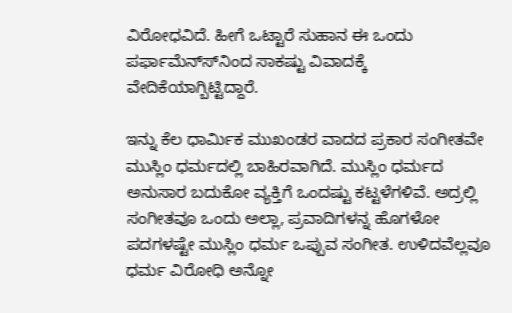ವಿರೋಧವಿದೆ. ಹೀಗೆ ಒಟ್ಟಾರೆ ಸುಹಾನ ಈ ಒಂದು ಪರ್ಫಾಮೆನ್ಸ್‍ನಿಂದ ಸಾಕಷ್ಟು ವಿವಾದಕ್ಕೆ ವೇದಿಕೆಯಾಗ್ಬಿಟ್ಟಿದ್ದಾರೆ.

ಇನ್ನು ಕೆಲ ಧಾರ್ಮಿಕ ಮುಖಂಡರ ವಾದದ ಪ್ರಕಾರ ಸಂಗೀತವೇ ಮುಸ್ಲಿಂ ಧರ್ಮದಲ್ಲಿ ಬಾಹಿರವಾಗಿದೆ. ಮುಸ್ಲಿಂ ಧರ್ಮದ ಅನುಸಾರ ಬದುಕೋ ವ್ಯಕ್ತಿಗೆ ಒಂದಷ್ಟು ಕಟ್ಟಳೆಗಳಿವೆ. ಅದ್ರಲ್ಲಿ ಸಂಗೀತವೂ ಒಂದು ಅಲ್ಲಾ, ಪ್ರವಾದಿಗಳನ್ನ ಹೊಗಳೋ ಪದಗಳಷ್ಟೇ ಮುಸ್ಲಿಂ ಧರ್ಮ ಒಪ್ಪುವ ಸಂಗೀತ. ಉಳಿದವೆಲ್ಲವೂ ಧರ್ಮ ವಿರೋಧಿ ಅನ್ನೋ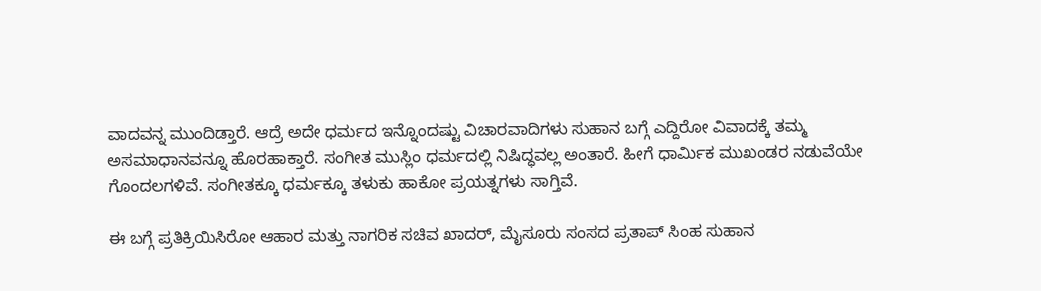ವಾದವನ್ನ ಮುಂದಿಡ್ತಾರೆ. ಆದ್ರೆ ಅದೇ ಧರ್ಮದ ಇನ್ನೊಂದಷ್ಟು ವಿಚಾರವಾದಿಗಳು ಸುಹಾನ ಬಗ್ಗೆ ಎದ್ದಿರೋ ವಿವಾದಕ್ಕೆ ತಮ್ಮ ಅಸಮಾಧಾನವನ್ನೂ ಹೊರಹಾಕ್ತಾರೆ. ಸಂಗೀತ ಮುಸ್ಲಿಂ ಧರ್ಮದಲ್ಲಿ ನಿಷಿದ್ಧವಲ್ಲ ಅಂತಾರೆ. ಹೀಗೆ ಧಾರ್ಮಿಕ ಮುಖಂಡರ ನಡುವೆಯೇ ಗೊಂದಲಗಳಿವೆ. ಸಂಗೀತಕ್ಕೂ ಧರ್ಮಕ್ಕೂ ತಳುಕು ಹಾಕೋ ಪ್ರಯತ್ನಗಳು ಸಾಗ್ತಿವೆ.

ಈ ಬಗ್ಗೆ ಪ್ರತಿಕ್ರಿಯಿಸಿರೋ ಆಹಾರ ಮತ್ತು ನಾಗರಿಕ ಸಚಿವ ಖಾದರ್, ಮೈಸೂರು ಸಂಸದ ಪ್ರತಾಪ್ ಸಿಂಹ ಸುಹಾನ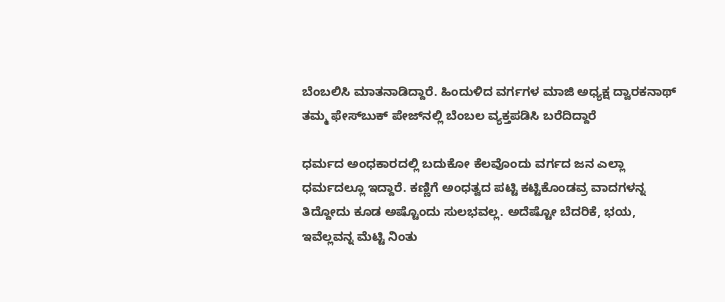ಬೆಂಬಲಿಸಿ ಮಾತನಾಡಿದ್ದಾರೆ. ಹಿಂದುಳಿದ ವರ್ಗಗಳ ಮಾಜಿ ಅಧ್ಯಕ್ಷ ದ್ವಾರಕನಾಥ್ ತಮ್ಮ ಫೇಸ್‍ಬುಕ್ ಪೇಜ್‍ನಲ್ಲಿ ಬೆಂಬಲ ವ್ಯಕ್ತಪಡಿಸಿ ಬರೆದಿದ್ದಾರೆ

ಧರ್ಮದ ಅಂಧಕಾರದಲ್ಲಿ ಬದುಕೋ ಕೆಲವೊಂದು ವರ್ಗದ ಜನ ಎಲ್ಲಾ ಧರ್ಮದಲ್ಲೂ ಇದ್ದಾರೆ. ಕಣ್ಣಿಗೆ ಅಂಧತ್ವದ ಪಟ್ಟಿ ಕಟ್ಟಿಕೊಂಡವ್ರ ವಾದಗಳನ್ನ ತಿದ್ದೋದು ಕೂಡ ಅಷ್ಟೊಂದು ಸುಲಭವಲ್ಲ. ಅದೆಷ್ಟೋ ಬೆದರಿಕೆ, ಭಯ, ಇವೆಲ್ಲವನ್ನ ಮೆಟ್ಟಿ ನಿಂತು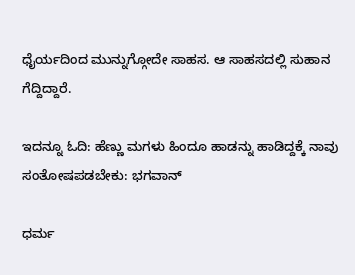ಧೈರ್ಯದಿಂದ ಮುನ್ನುಗ್ಗೋದೇ ಸಾಹಸ. ಆ ಸಾಹಸದಲ್ಲಿ ಸುಹಾನ ಗೆದ್ದಿದ್ದಾರೆ.

ಇದನ್ನೂ ಓದಿ: ಹೆಣ್ಣು ಮಗಳು ಹಿಂದೂ ಹಾಡನ್ನು ಹಾಡಿದ್ದಕ್ಕೆ ನಾವು ಸಂತೋಷಪಡಬೇಕು: ಭಗವಾನ್

ಧರ್ಮ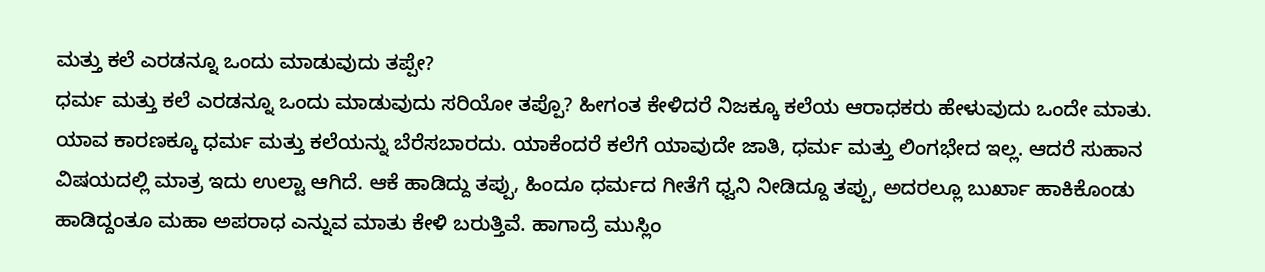ಮತ್ತು ಕಲೆ ಎರಡನ್ನೂ ಒಂದು ಮಾಡುವುದು ತಪ್ಪೇ?
ಧರ್ಮ ಮತ್ತು ಕಲೆ ಎರಡನ್ನೂ ಒಂದು ಮಾಡುವುದು ಸರಿಯೋ ತಪ್ಪೊ? ಹೀಗಂತ ಕೇಳಿದರೆ ನಿಜಕ್ಕೂ ಕಲೆಯ ಆರಾಧಕರು ಹೇಳುವುದು ಒಂದೇ ಮಾತು. ಯಾವ ಕಾರಣಕ್ಕೂ ಧರ್ಮ ಮತ್ತು ಕಲೆಯನ್ನು ಬೆರೆಸಬಾರದು. ಯಾಕೆಂದರೆ ಕಲೆಗೆ ಯಾವುದೇ ಜಾತಿ, ಧರ್ಮ ಮತ್ತು ಲಿಂಗಭೇದ ಇಲ್ಲ. ಆದರೆ ಸುಹಾನ ವಿಷಯದಲ್ಲಿ ಮಾತ್ರ ಇದು ಉಲ್ಟಾ ಆಗಿದೆ. ಆಕೆ ಹಾಡಿದ್ದು ತಪ್ಪು, ಹಿಂದೂ ಧರ್ಮದ ಗೀತೆಗೆ ಧ್ವನಿ ನೀಡಿದ್ದೂ ತಪ್ಪು, ಅದರಲ್ಲೂ ಬುರ್ಖಾ ಹಾಕಿಕೊಂಡು ಹಾಡಿದ್ದಂತೂ ಮಹಾ ಅಪರಾಧ ಎನ್ನುವ ಮಾತು ಕೇಳಿ ಬರುತ್ತಿವೆ. ಹಾಗಾದ್ರೆ ಮುಸ್ಲಿಂ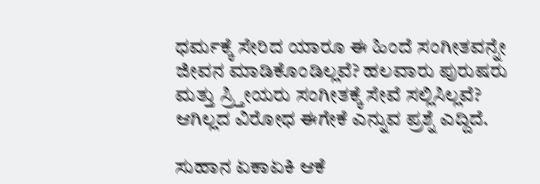ಧರ್ಮಕ್ಕೆ ಸೇರಿದ ಯಾರೂ ಈ ಹಿಂದೆ ಸಂಗೀತವನ್ನೇ ಜೀವನ ಮಾಡಿಕೊಂಡಿಲ್ಲವೆ? ಹಲವಾರು ಪುರುಷರು ಮತ್ತು ಸ್ರ್ತೀಯರು ಸಂಗೀತಕ್ಕೆ ಸೇವೆ ಸಲ್ಲಿಸಿಲ್ಲವೆ? ಆಗಿಲ್ಲದ ವಿರೋಧ ಈಗೇಕೆ ಎನ್ನುವ ಪ್ರಶ್ನೆ ಎದ್ದಿದೆ.

ಸುಹಾನ ಏಕಾಏಕಿ ಆಕೆ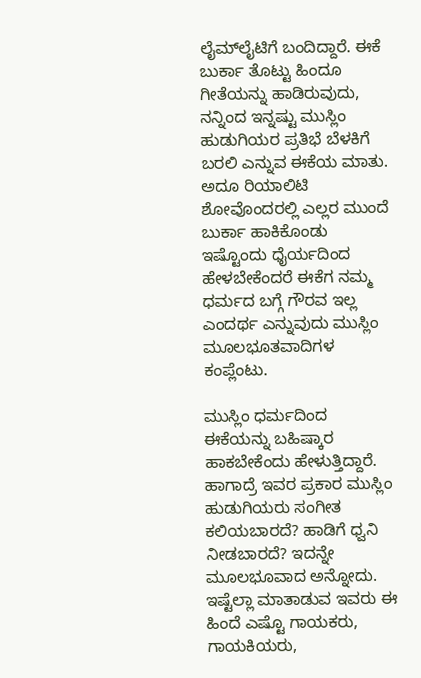ಲೈಮ್‍ಲೈಟಿಗೆ ಬಂದಿದ್ದಾರೆ. ಈಕೆ ಬುರ್ಕಾ ತೊಟ್ಟು ಹಿಂದೂ ಗೀತೆಯನ್ನು ಹಾಡಿರುವುದು, ನನ್ನಿಂದ ಇನ್ನಷ್ಟು ಮುಸ್ಲಿಂ ಹುಡುಗಿಯರ ಪ್ರತಿಭೆ ಬೆಳಕಿಗೆ ಬರಲಿ ಎನ್ನುವ ಈಕೆಯ ಮಾತು. ಅದೂ ರಿಯಾಲಿಟಿ ಶೋವೊಂದರಲ್ಲಿ ಎಲ್ಲರ ಮುಂದೆ ಬುರ್ಕಾ ಹಾಕಿಕೊಂಡು ಇಷ್ಟೊಂದು ಧೈರ್ಯದಿಂದ ಹೇಳಬೇಕೆಂದರೆ ಈಕೆಗ ನಮ್ಮ ಧರ್ಮದ ಬಗ್ಗೆ ಗೌರವ ಇಲ್ಲ ಎಂದರ್ಥ ಎನ್ನುವುದು ಮುಸ್ಲಿಂ ಮೂಲಭೂತವಾದಿಗಳ ಕಂಪ್ಲೆಂಟು.

ಮುಸ್ಲಿಂ ಧರ್ಮದಿಂದ ಈಕೆಯನ್ನು ಬಹಿಷ್ಕಾರ ಹಾಕಬೇಕೆಂದು ಹೇಳುತ್ತಿದ್ದಾರೆ. ಹಾಗಾದ್ರೆ ಇವರ ಪ್ರಕಾರ ಮುಸ್ಲಿಂ ಹುಡುಗಿಯರು ಸಂಗೀತ ಕಲಿಯಬಾರದೆ? ಹಾಡಿಗೆ ಧ್ವನಿ ನೀಡಬಾರದೆ? ಇದನ್ನೇ ಮೂಲಭೂವಾದ ಅನ್ನೋದು. ಇಷ್ಟೆಲ್ಲಾ ಮಾತಾಡುವ ಇವರು ಈ ಹಿಂದೆ ಎಷ್ಟೊ ಗಾಯಕರು, ಗಾಯಕಿಯರು,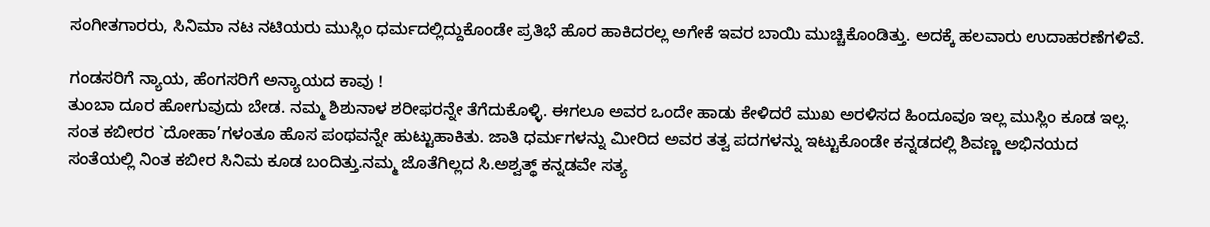ಸಂಗೀತಗಾರರು, ಸಿನಿಮಾ ನಟ ನಟಿಯರು ಮುಸ್ಲಿಂ ಧರ್ಮದಲ್ಲಿದ್ದುಕೊಂಡೇ ಪ್ರತಿಭೆ ಹೊರ ಹಾಕಿದರಲ್ಲ ಅಗೇಕೆ ಇವರ ಬಾಯಿ ಮುಚ್ಚಿಕೊಂಡಿತ್ತು. ಅದಕ್ಕೆ ಹಲವಾರು ಉದಾಹರಣೆಗಳಿವೆ.

ಗಂಡಸರಿಗೆ ನ್ಯಾಯ, ಹೆಂಗಸರಿಗೆ ಅನ್ಯಾಯದ ಕಾವು !
ತುಂಬಾ ದೂರ ಹೋಗುವುದು ಬೇಡ. ನಮ್ಮ ಶಿಶುನಾಳ ಶರೀಫರನ್ನೇ ತೆಗೆದುಕೊಳ್ಳಿ. ಈಗಲೂ ಅವರ ಒಂದೇ ಹಾಡು ಕೇಳಿದರೆ ಮುಖ ಅರಳಿಸದ ಹಿಂದೂವೂ ಇಲ್ಲ ಮುಸ್ಲಿಂ ಕೂಡ ಇಲ್ಲ. ಸಂತ ಕಬೀರರ `ದೋಹಾ’ಗಳಂತೂ ಹೊಸ ಪಂಥವನ್ನೇ ಹುಟ್ಟುಹಾಕಿತು. ಜಾತಿ ಧರ್ಮಗಳನ್ನು ಮೀರಿದ ಅವರ ತತ್ವ ಪದಗಳನ್ನು ಇಟ್ಟುಕೊಂಡೇ ಕನ್ನಡದಲ್ಲಿ ಶಿವಣ್ಣ ಅಭಿನಯದ ಸಂತೆಯಲ್ಲಿ ನಿಂತ ಕಬೀರ ಸಿನಿಮ ಕೂಡ ಬಂದಿತ್ತು.ನಮ್ಮ ಜೊತೆಗಿಲ್ಲದ ಸಿ.ಅಶ್ವತ್ಥ್ ಕನ್ನಡವೇ ಸತ್ಯ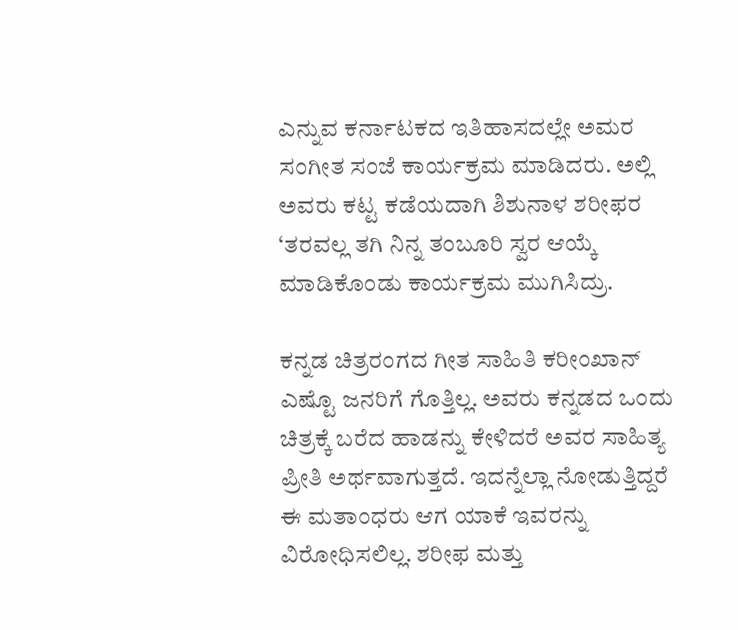ಎನ್ನುವ ಕರ್ನಾಟಕದ ಇತಿಹಾಸದಲ್ಲೇ ಅಮರ ಸಂಗೀತ ಸಂಜೆ ಕಾರ್ಯಕ್ರಮ ಮಾಡಿದರು. ಅಲ್ಲಿ ಅವರು ಕಟ್ಟ ಕಡೆಯದಾಗಿ ಶಿಶುನಾಳ ಶರೀಫರ ‘ತರವಲ್ಲ ತಗಿ ನಿನ್ನ ತಂಬೂರಿ ಸ್ವರ ಆಯ್ಕೆ ಮಾಡಿಕೊಂಡು ಕಾರ್ಯಕ್ರಮ ಮುಗಿಸಿದ್ರು.

ಕನ್ನಡ ಚಿತ್ರರಂಗದ ಗೀತ ಸಾಹಿತಿ ಕರೀಂಖಾನ್ ಎಷ್ಟೊ ಜನರಿಗೆ ಗೊತ್ತಿಲ್ಲ. ಅವರು ಕನ್ನಡದ ಒಂದು ಚಿತ್ರಕ್ಕೆ ಬರೆದ ಹಾಡನ್ನು ಕೇಳಿದರೆ ಅವರ ಸಾಹಿತ್ಯ ಪ್ರೀತಿ ಅರ್ಥವಾಗುತ್ತದೆ. ಇದನ್ನೆಲ್ಲಾ ನೋಡುತ್ತಿದ್ದರೆ ಈ ಮತಾಂಧರು ಆಗ ಯಾಕೆ ಇವರನ್ನು ವಿರೋಧಿಸಲಿಲ್ಲ. ಶರೀಫ ಮತ್ತು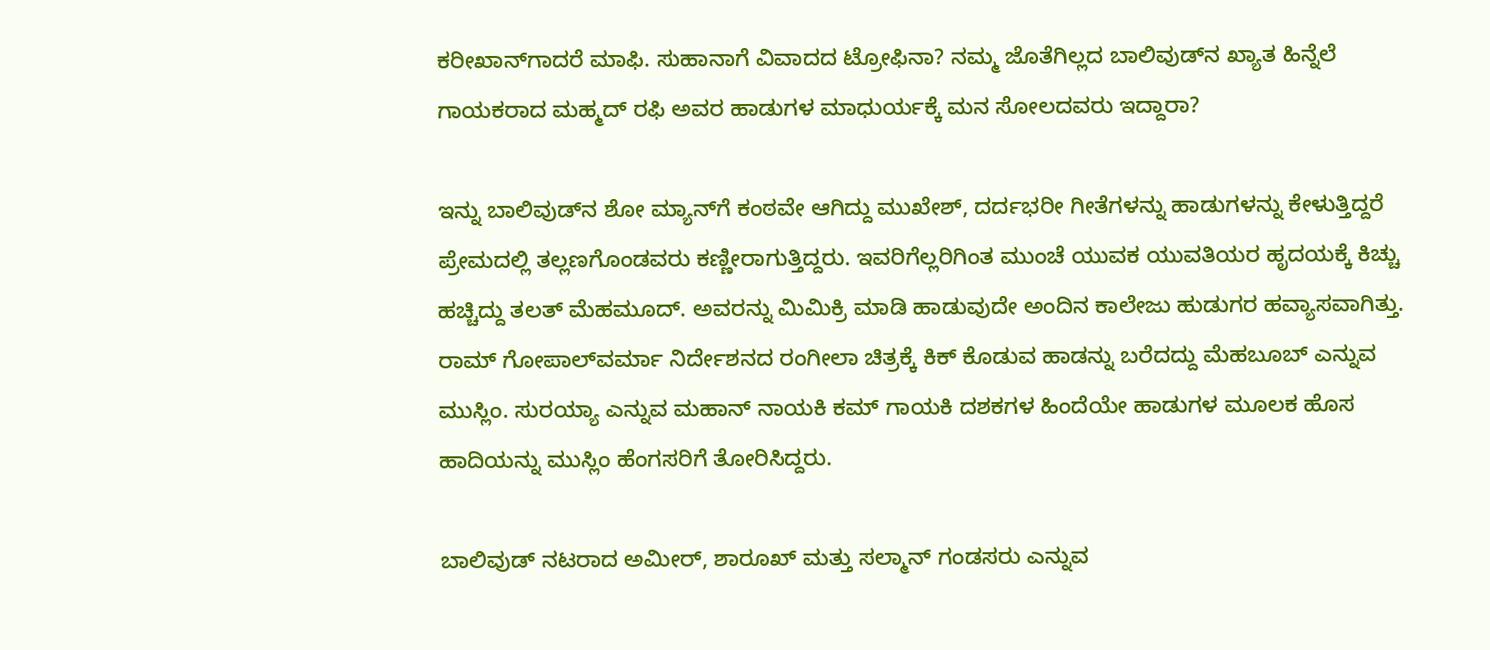ಕರೀಖಾನ್‍ಗಾದರೆ ಮಾಫಿ. ಸುಹಾನಾಗೆ ವಿವಾದದ ಟ್ರೋಫಿನಾ? ನಮ್ಮ ಜೊತೆಗಿಲ್ಲದ ಬಾಲಿವುಡ್‍ನ ಖ್ಯಾತ ಹಿನ್ನೆಲೆ ಗಾಯಕರಾದ ಮಹ್ಮದ್ ರಫಿ ಅವರ ಹಾಡುಗಳ ಮಾಧುರ್ಯಕ್ಕೆ ಮನ ಸೋಲದವರು ಇದ್ದಾರಾ?

ಇನ್ನು ಬಾಲಿವುಡ್‍ನ ಶೋ ಮ್ಯಾನ್‍ಗೆ ಕಂಠವೇ ಆಗಿದ್ದು ಮುಖೇಶ್, ದರ್ದಭರೀ ಗೀತೆಗಳನ್ನು ಹಾಡುಗಳನ್ನು ಕೇಳುತ್ತಿದ್ದರೆ ಪ್ರೇಮದಲ್ಲಿ ತಲ್ಲಣಗೊಂಡವರು ಕಣ್ಣೀರಾಗುತ್ತಿದ್ದರು. ಇವರಿಗೆಲ್ಲರಿಗಿಂತ ಮುಂಚೆ ಯುವಕ ಯುವತಿಯರ ಹೃದಯಕ್ಕೆ ಕಿಚ್ಚು ಹಚ್ಚಿದ್ದು ತಲತ್ ಮೆಹಮೂದ್. ಅವರನ್ನು ಮಿಮಿಕ್ರಿ ಮಾಡಿ ಹಾಡುವುದೇ ಅಂದಿನ ಕಾಲೇಜು ಹುಡುಗರ ಹವ್ಯಾಸವಾಗಿತ್ತು. ರಾಮ್ ಗೋಪಾಲ್‍ವರ್ಮಾ ನಿರ್ದೇಶನದ ರಂಗೀಲಾ ಚಿತ್ರಕ್ಕೆ ಕಿಕ್ ಕೊಡುವ ಹಾಡನ್ನು ಬರೆದದ್ದು ಮೆಹಬೂಬ್ ಎನ್ನುವ ಮುಸ್ಲಿಂ. ಸುರಯ್ಯಾ ಎನ್ನುವ ಮಹಾನ್ ನಾಯಕಿ ಕಮ್ ಗಾಯಕಿ ದಶಕಗಳ ಹಿಂದೆಯೇ ಹಾಡುಗಳ ಮೂಲಕ ಹೊಸ ಹಾದಿಯನ್ನು ಮುಸ್ಲಿಂ ಹೆಂಗಸರಿಗೆ ತೋರಿಸಿದ್ದರು.

ಬಾಲಿವುಡ್ ನಟರಾದ ಅಮೀರ್, ಶಾರೂಖ್ ಮತ್ತು ಸಲ್ಮಾನ್ ಗಂಡಸರು ಎನ್ನುವ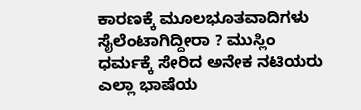ಕಾರಣಕ್ಕೆ ಮೂಲಭೂತವಾದಿಗಳು ಸೈಲೆಂಟಾಗಿದ್ದೀರಾ ? ಮುಸ್ಲಿಂ ಧರ್ಮಕ್ಕೆ ಸೇರಿದ ಅನೇಕ ನಟಿಯರು ಎಲ್ಲಾ ಭಾಷೆಯ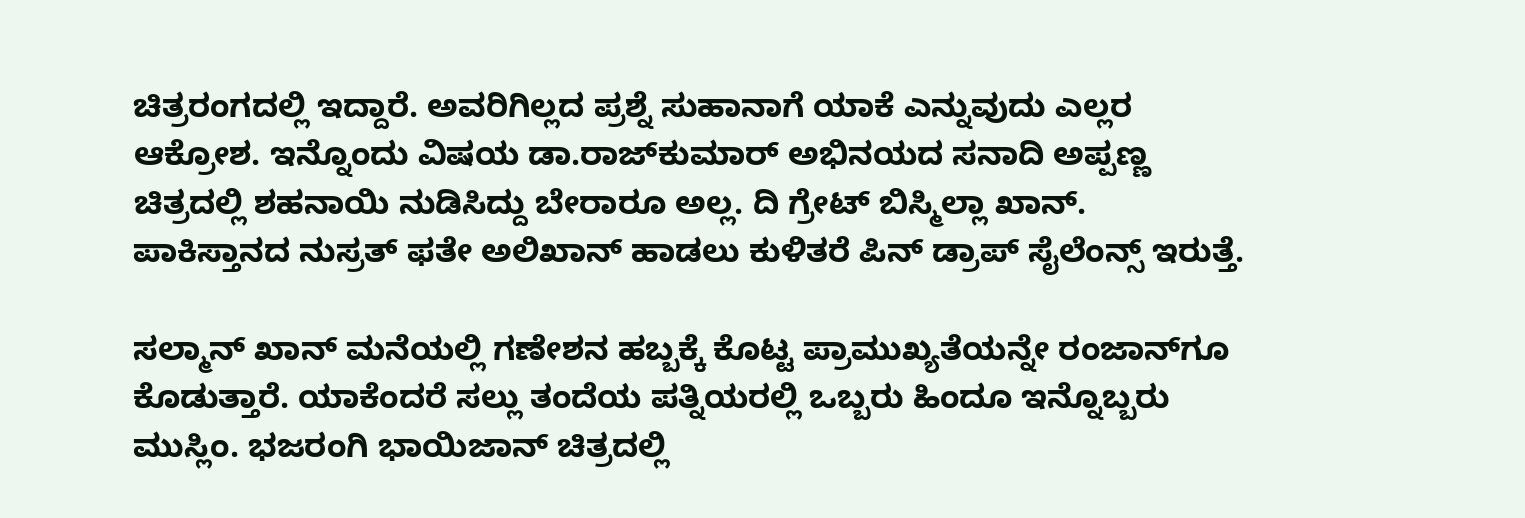ಚಿತ್ರರಂಗದಲ್ಲಿ ಇದ್ದಾರೆ. ಅವರಿಗಿಲ್ಲದ ಪ್ರಶ್ನೆ ಸುಹಾನಾಗೆ ಯಾಕೆ ಎನ್ನುವುದು ಎಲ್ಲರ ಆಕ್ರೋಶ. ಇನ್ನೊಂದು ವಿಷಯ ಡಾ.ರಾಜ್‍ಕುಮಾರ್ ಅಭಿನಯದ ಸನಾದಿ ಅಪ್ಪಣ್ಣ ಚಿತ್ರದಲ್ಲಿ ಶಹನಾಯಿ ನುಡಿಸಿದ್ದು ಬೇರಾರೂ ಅಲ್ಲ. ದಿ ಗ್ರೇಟ್ ಬಿಸ್ಮಿಲ್ಲಾ ಖಾನ್. ಪಾಕಿಸ್ತಾನದ ನುಸ್ರತ್ ಫತೇ ಅಲಿಖಾನ್ ಹಾಡಲು ಕುಳಿತರೆ ಪಿನ್ ಡ್ರಾಪ್ ಸೈಲೆಂನ್ಸ್ ಇರುತ್ತೆ.

ಸಲ್ಮಾನ್ ಖಾನ್ ಮನೆಯಲ್ಲಿ ಗಣೇಶನ ಹಬ್ಬಕ್ಕೆ ಕೊಟ್ಟ ಪ್ರಾಮುಖ್ಯತೆಯನ್ನೇ ರಂಜಾನ್‍ಗೂ ಕೊಡುತ್ತಾರೆ. ಯಾಕೆಂದರೆ ಸಲ್ಲು ತಂದೆಯ ಪತ್ನಿಯರಲ್ಲಿ ಒಬ್ಬರು ಹಿಂದೂ ಇನ್ನೊಬ್ಬರು ಮುಸ್ಲಿಂ. ಭಜರಂಗಿ ಭಾಯಿಜಾನ್ ಚಿತ್ರದಲ್ಲಿ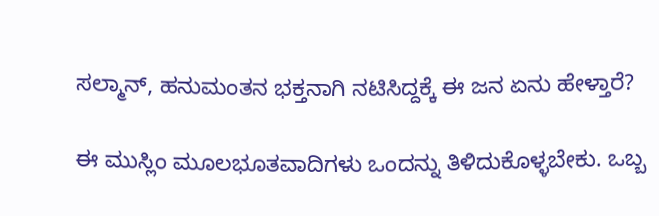ಸಲ್ಮಾನ್, ಹನುಮಂತನ ಭಕ್ತನಾಗಿ ನಟಿಸಿದ್ದಕ್ಕೆ ಈ ಜನ ಏನು ಹೇಳ್ತಾರೆ?

ಈ ಮುಸ್ಲಿಂ ಮೂಲಭೂತವಾದಿಗಳು ಒಂದನ್ನು ತಿಳಿದುಕೊಳ್ಳಬೇಕು. ಒಬ್ಬ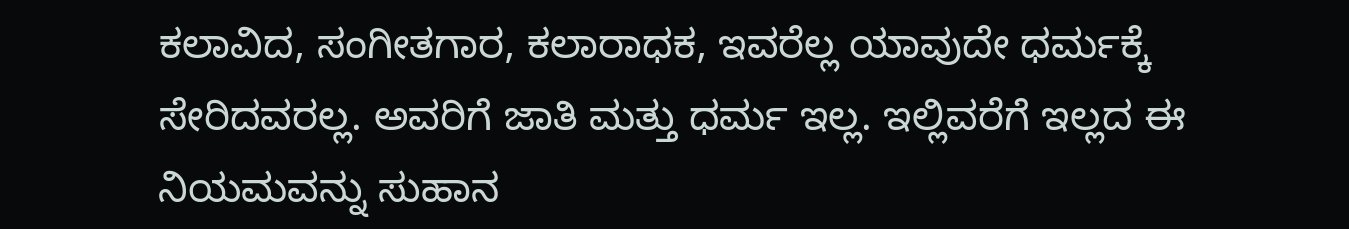ಕಲಾವಿದ, ಸಂಗೀತಗಾರ, ಕಲಾರಾಧಕ, ಇವರೆಲ್ಲ ಯಾವುದೇ ಧರ್ಮಕ್ಕೆ ಸೇರಿದವರಲ್ಲ. ಅವರಿಗೆ ಜಾತಿ ಮತ್ತು ಧರ್ಮ ಇಲ್ಲ. ಇಲ್ಲಿವರೆಗೆ ಇಲ್ಲದ ಈ ನಿಯಮವನ್ನು ಸುಹಾನ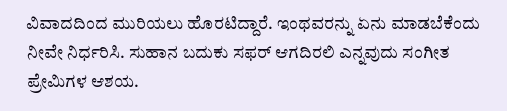ವಿವಾದದಿಂದ ಮುರಿಯಲು ಹೊರಟಿದ್ದಾರೆ. ಇಂಥವರನ್ನು ಏನು ಮಾಡಬೆಕೆಂದು ನೀವೇ ನಿರ್ಧರಿಸಿ. ಸುಹಾನ ಬದುಕು ಸಫರ್ ಆಗದಿರಲಿ ಎನ್ನವುದು ಸಂಗೀತ ಪ್ರೇಮಿಗಳ ಆಶಯ.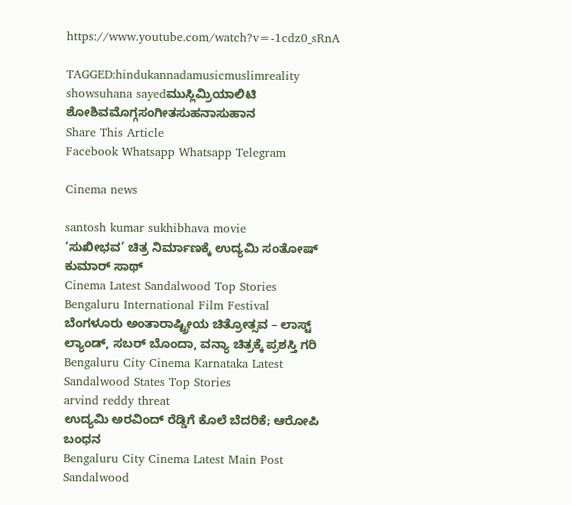https://www.youtube.com/watch?v=-1cdz0_sRnA

TAGGED:hindukannadamusicmuslimreality showsuhana sayedಮುಸ್ಲಿಮ್ರಿಯಾಲಿಟಿ ಶೋಶಿವಮೊಗ್ಗಸಂಗೀತಸುಹನಾಸುಹಾನ
Share This Article
Facebook Whatsapp Whatsapp Telegram

Cinema news

santosh kumar sukhibhava movie
‘ಸುಖೀಭವ’ ಚಿತ್ರ ನಿರ್ಮಾಣಕ್ಕೆ ಉದ್ಯಮಿ ಸಂತೋಷ್ ಕುಮಾರ್ ಸಾಥ್
Cinema Latest Sandalwood Top Stories
Bengaluru International Film Festival
ಬೆಂಗಳೂರು ಅಂತಾರಾಷ್ಟ್ರೀಯ ಚಿತ್ರೋತ್ಸವ – ಲಾಸ್ಟ್‌ ಲ್ಯಾಂಡ್‌, ಸಬರ್ ಬೊಂದಾ, ವನ್ಯಾ ಚಿತ್ರಕ್ಕೆ ಪ್ರಶಸ್ತಿ ಗರಿ
Bengaluru City Cinema Karnataka Latest Sandalwood States Top Stories
arvind reddy threat
ಉದ್ಯಮಿ ಅರವಿಂದ್‌ ರೆಡ್ಡಿಗೆ ಕೊಲೆ ಬೆದರಿಕೆ; ಆರೋಪಿ ಬಂಧನ
Bengaluru City Cinema Latest Main Post Sandalwood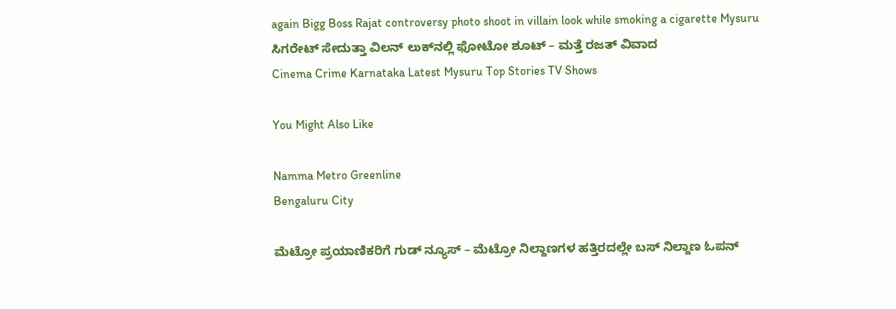again Bigg Boss Rajat controversy photo shoot in villain look while smoking a cigarette Mysuru
ಸಿಗರೇಟ್ ಸೇದುತ್ತಾ ವಿಲನ್ ಲುಕ್‌ನಲ್ಲಿ ಫೋಟೋ ಶೂಟ್ – ಮತ್ತೆ ರಜತ್‌ ವಿವಾದ
Cinema Crime Karnataka Latest Mysuru Top Stories TV Shows

You Might Also Like

Namma Metro Greenline
Bengaluru City

ಮೆಟ್ರೋ ಪ್ರಯಾಣಿಕರಿಗೆ ಗುಡ್ ನ್ಯೂಸ್ – ಮೆಟ್ರೋ ನಿಲ್ದಾಣಗಳ ಹತ್ತಿರದಲ್ಲೇ ಬಸ್ ನಿಲ್ದಾಣ ಓಪನ್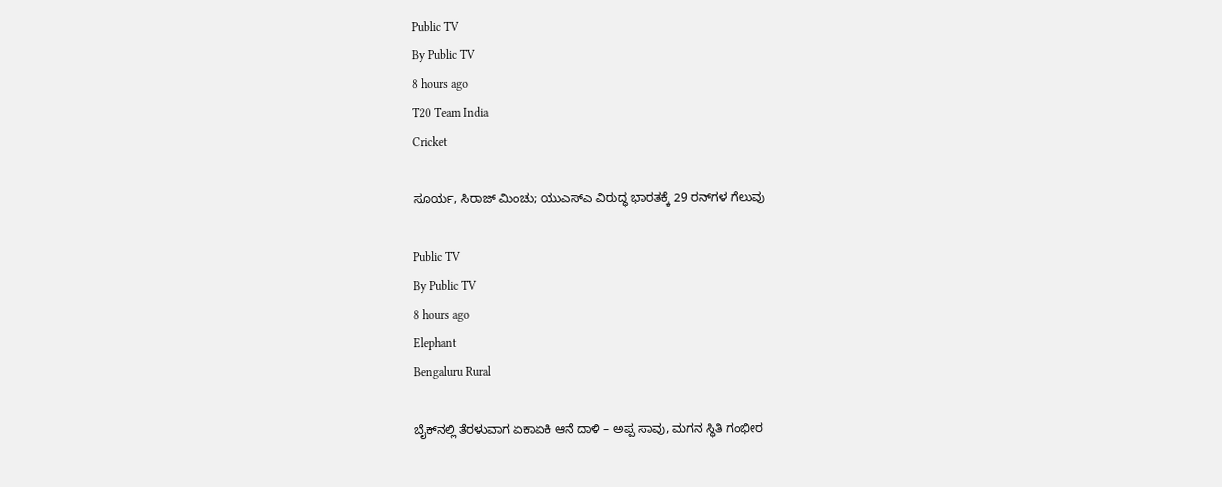Public TV
By Public TV
8 hours ago
T20 Team India
Cricket

ಸೂರ್ಯ, ಸಿರಾಜ್‌ ಮಿಂಚು; ಯುಎಸ್‌ಎ ವಿರುದ್ಧ ಭಾರತಕ್ಕೆ 29 ರನ್‌ಗಳ ಗೆಲುವು

Public TV
By Public TV
8 hours ago
Elephant
Bengaluru Rural

ಬೈಕ್‌ನಲ್ಲಿ ತೆರಳುವಾಗ ಏಕಾಏಕಿ ಆನೆ ದಾಳಿ – ಅಪ್ಪ ಸಾವು, ಮಗನ ಸ್ಥಿತಿ ಗಂಭೀರ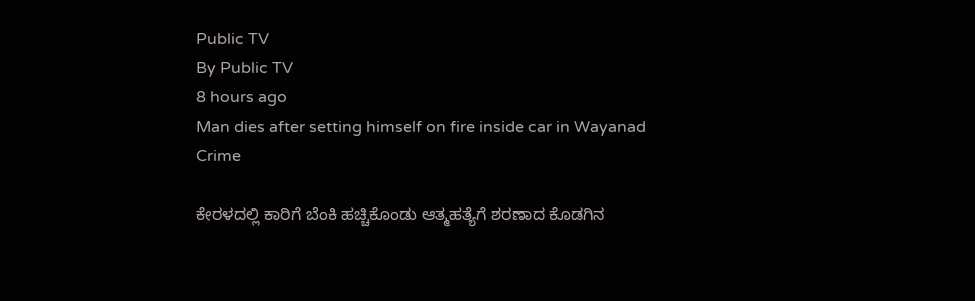Public TV
By Public TV
8 hours ago
Man dies after setting himself on fire inside car in Wayanad
Crime

ಕೇರಳದಲ್ಲಿ ಕಾರಿಗೆ ಬೆಂಕಿ ಹಚ್ಚಿಕೊಂಡು ಆತ್ಮಹತ್ಯೆಗೆ ಶರಣಾದ ಕೊಡಗಿನ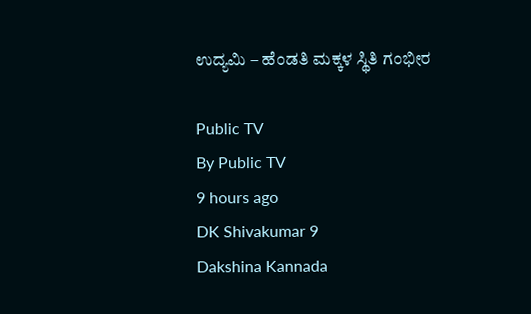ಉದ್ಯಮಿ – ಹೆಂಡತಿ ಮಕ್ಕಳ ಸ್ಥಿತಿ ಗಂಭೀರ

Public TV
By Public TV
9 hours ago
DK Shivakumar 9
Dakshina Kannada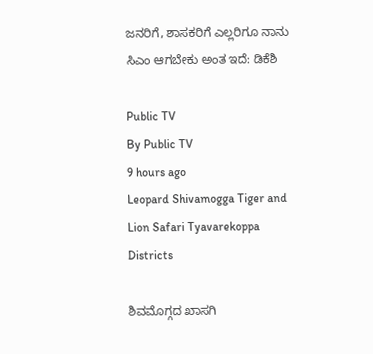ಜನರಿಗೆ, ಶಾಸಕರಿಗೆ ಎಲ್ಲರಿಗೂ ನಾನು ಸಿಎಂ ಆಗಬೇಕು ಅಂತ ಇದೆ: ಡಿಕೆಶಿ

Public TV
By Public TV
9 hours ago
Leopard Shivamogga Tiger and Lion Safari Tyavarekoppa
Districts

ಶಿವಮೊಗ್ಗದ ಖಾಸಗಿ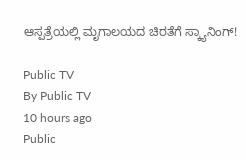ಆಸ್ಪತ್ರೆಯಲ್ಲಿ ಮೃಗಾಲಯದ ಚಿರತೆಗೆ ಸ್ಕ್ಯಾನಿಂಗ್!

Public TV
By Public TV
10 hours ago
Public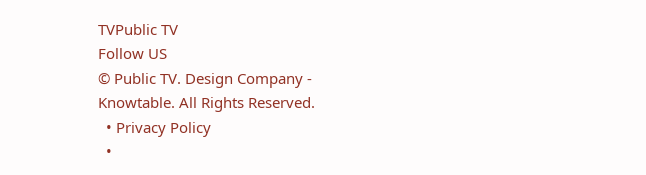TVPublic TV
Follow US
© Public TV. Design Company - Knowtable. All Rights Reserved.
  • Privacy Policy
  •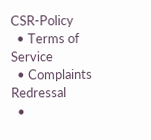CSR-Policy
  • Terms of Service
  • Complaints Redressal
  •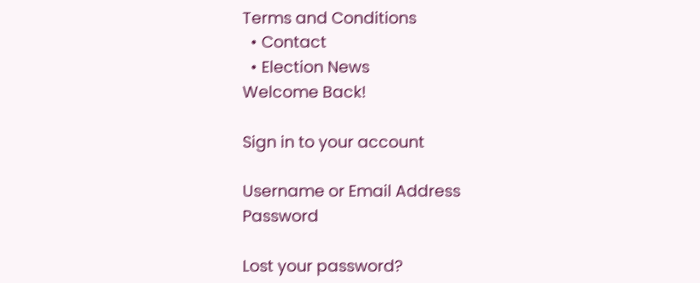Terms and Conditions
  • Contact
  • Election News
Welcome Back!

Sign in to your account

Username or Email Address
Password

Lost your password?